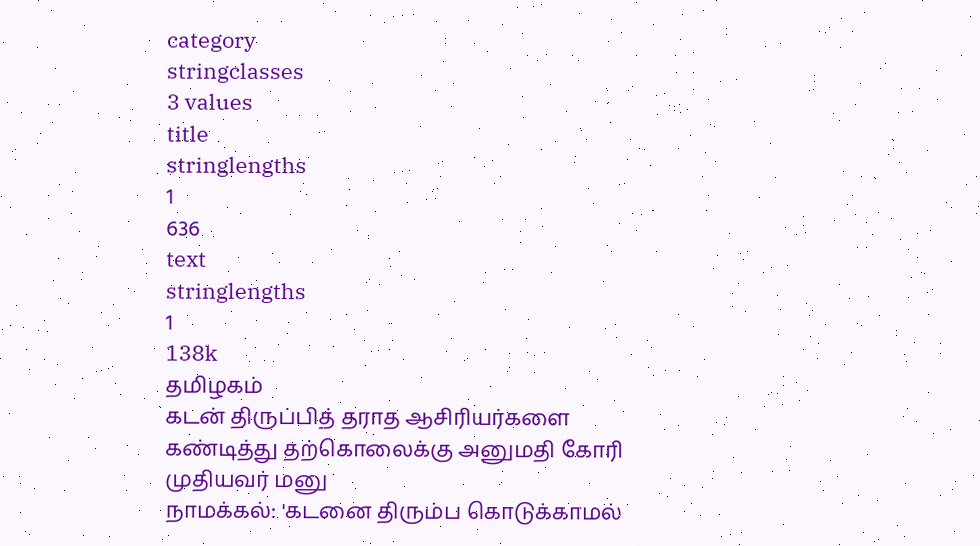category
stringclasses
3 values
title
stringlengths
1
636
text
stringlengths
1
138k
தமிழகம்
கடன் திருப்பித் தராத ஆசிரியர்களை கண்டித்து தற்கொலைக்கு அனுமதி கோரி முதியவர் மனு
நாமக்கல்: 'கடனை திரும்ப கொடுக்காமல்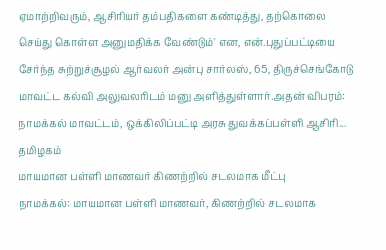ஏமாற்றிவரும், ஆசிரியர் தம்பதிகளை கண்டித்து, தற்கொலை செய்து கொள்ள அனுமதிக்க வேண்டும்' என, என்.புதுப்பட்டியை சேர்ந்த சுற்றுச்சூழல் ஆர்வலர் அன்பு சார்லஸ், 65, திருச்செங்கோடு மாவட்ட கல்வி அலுவலரிடம் மனு அளித்துள்ளார்.அதன் விபரம்: நாமக்கல் மாவட்டம், ஒக்கிலிப்பட்டி அரசு துவக்கப்பள்ளி ஆசிரி...
தமிழகம்
மாயமான பள்ளி மாணவர் கிணற்றில் சடலமாக மீட்பு
நாமக்கல்: மாயமான பள்ளி மாணவர், கிணற்றில் சடலமாக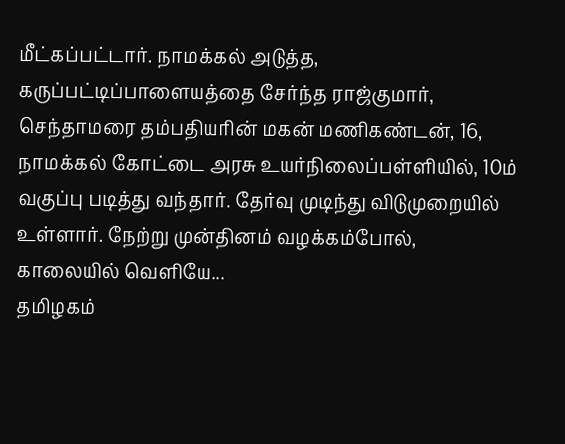மீட்கப்பட்டார். நாமக்கல் அடுத்த, கருப்பட்டிப்பாளையத்தை சேர்ந்த ராஜ்குமார், செந்தாமரை தம்பதியரின் மகன் மணிகண்டன், 16, நாமக்கல் கோட்டை அரசு உயர்நிலைப்பள்ளியில், 10ம் வகுப்பு படித்து வந்தார். தேர்வு முடிந்து விடுமுறையில் உள்ளார். நேற்று முன்தினம் வழக்கம்போல், காலையில் வெளியே...
தமிழகம்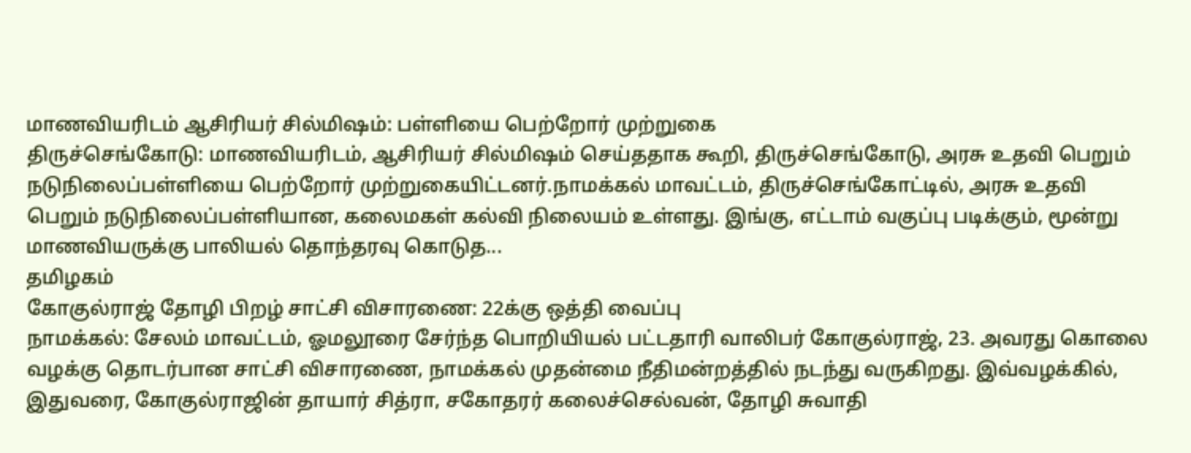மாணவியரிடம் ஆசிரியர் சில்மிஷம்: பள்ளியை பெற்றோர் முற்றுகை
திருச்செங்கோடு: மாணவியரிடம், ஆசிரியர் சில்மிஷம் செய்ததாக கூறி, திருச்செங்கோடு, அரசு உதவி பெறும் நடுநிலைப்பள்ளியை பெற்றோர் முற்றுகையிட்டனர்.நாமக்கல் மாவட்டம், திருச்செங்கோட்டில், அரசு உதவி பெறும் நடுநிலைப்பள்ளியான, கலைமகள் கல்வி நிலையம் உள்ளது. இங்கு, எட்டாம் வகுப்பு படிக்கும், மூன்று மாணவியருக்கு பாலியல் தொந்தரவு கொடுத...
தமிழகம்
கோகுல்ராஜ் தோழி பிறழ் சாட்சி விசாரணை: 22க்கு ஒத்தி வைப்பு
நாமக்கல்: சேலம் மாவட்டம், ஓமலூரை சேர்ந்த பொறியியல் பட்டதாரி வாலிபர் கோகுல்ராஜ், 23. அவரது கொலை வழக்கு தொடர்பான சாட்சி விசாரணை, நாமக்கல் முதன்மை நீதிமன்றத்தில் நடந்து வருகிறது. இவ்வழக்கில், இதுவரை, கோகுல்ராஜின் தாயார் சித்ரா, சகோதரர் கலைச்செல்வன், தோழி சுவாதி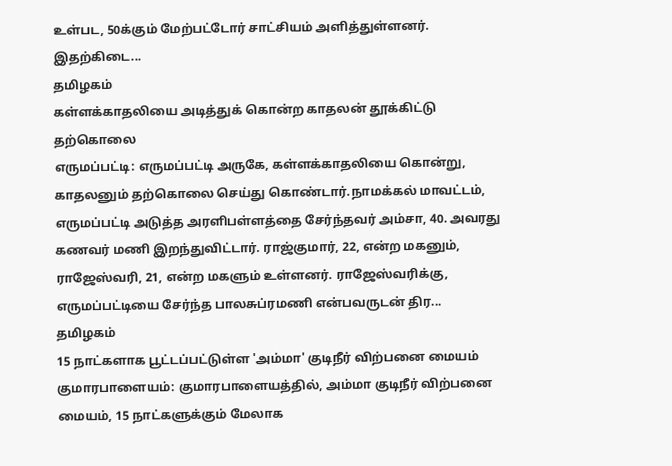உள்பட, 50க்கும் மேற்பட்டோர் சாட்சியம் அளித்துள்ளனர். இதற்கிடை...
தமிழகம்
கள்ளக்காதலியை அடித்துக் கொன்ற காதலன் தூக்கிட்டு தற்கொலை
எருமப்பட்டி: எருமப்பட்டி அருகே, கள்ளக்காதலியை கொன்று, காதலனும் தற்கொலை செய்து கொண்டார்.நாமக்கல் மாவட்டம், எருமப்பட்டி அடுத்த அரளிபள்ளத்தை சேர்ந்தவர் அம்சா, 40. அவரது கணவர் மணி இறந்துவிட்டார். ராஜ்குமார், 22, என்ற மகனும், ராஜேஸ்வரி, 21, என்ற மகளும் உள்ளனர். ராஜேஸ்வரிக்கு, எருமப்பட்டியை சேர்ந்த பாலசுப்ரமணி என்பவருடன் திர...
தமிழகம்
15 நாட்களாக பூட்டப்பட்டுள்ள 'அம்மா' குடிநீர் விற்பனை மையம்
குமாரபாளையம்: குமாரபாளையத்தில், அம்மா குடிநீர் விற்பனை மையம், 15 நாட்களுக்கும் மேலாக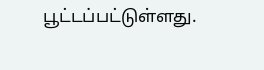பூட்டப்பட்டுள்ளது.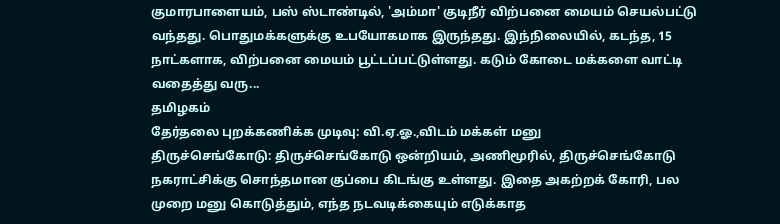குமாரபாளையம், பஸ் ஸ்டாண்டில், 'அம்மா' குடிநீர் விற்பனை மையம் செயல்பட்டு வந்தது. பொதுமக்களுக்கு உபயோகமாக இருந்தது. இந்நிலையில், கடந்த, 15 நாட்களாக, விற்பனை மையம் பூட்டப்பட்டுள்ளது. கடும் கோடை மக்களை வாட்டி வதைத்து வரு...
தமிழகம்
தேர்தலை புறக்கணிக்க முடிவு: வி.ஏ.ஓ.,விடம் மக்கள் மனு
திருச்செங்கோடு: திருச்செங்கோடு ஒன்றியம், அணிமூரில், திருச்செங்கோடு நகராட்சிக்கு சொந்தமான குப்பை கிடங்கு உள்ளது. இதை அகற்றக் கோரி, பல முறை மனு கொடுத்தும், எந்த நடவடிக்கையும் எடுக்காத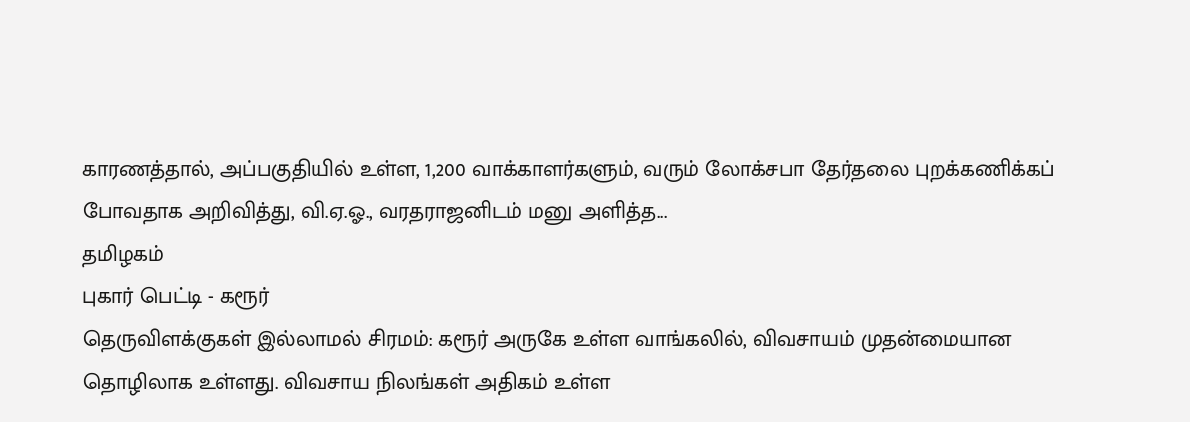காரணத்தால், அப்பகுதியில் உள்ள, 1,200 வாக்காளர்களும், வரும் லோக்சபா தேர்தலை புறக்கணிக்கப் போவதாக அறிவித்து, வி.ஏ.ஓ., வரதராஜனிடம் மனு அளித்த...
தமிழகம்
புகார் பெட்டி - கரூர்
தெருவிளக்குகள் இல்லாமல் சிரமம்: கரூர் அருகே உள்ள வாங்கலில், விவசாயம் முதன்மையான தொழிலாக உள்ளது. விவசாய நிலங்கள் அதிகம் உள்ள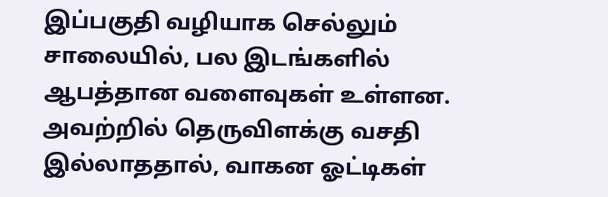இப்பகுதி வழியாக செல்லும் சாலையில், பல இடங்களில் ஆபத்தான வளைவுகள் உள்ளன. அவற்றில் தெருவிளக்கு வசதி இல்லாததால், வாகன ஓட்டிகள்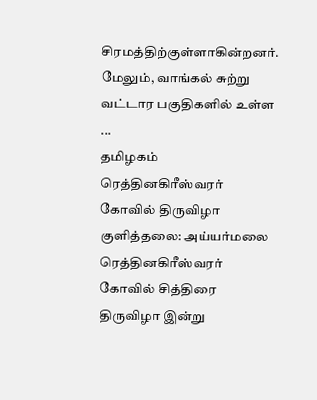சிரமத்திற்குள்ளாகின்றனர். மேலும், வாங்கல் சுற்று வட்டார பகுதிகளில் உள்ள ...
தமிழகம்
ரெத்தினகிரீஸ்வரர் கோவில் திருவிழா
குளித்தலை: அய்யர்மலை ரெத்தினகிரீஸ்வரர் கோவில் சித்திரை திருவிழா இன்று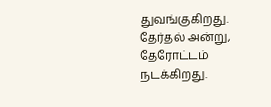துவங்குகிறது. தேர்தல் அன்று, தேரோட்டம் நடக்கிறது.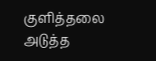குளித்தலை அடுத்த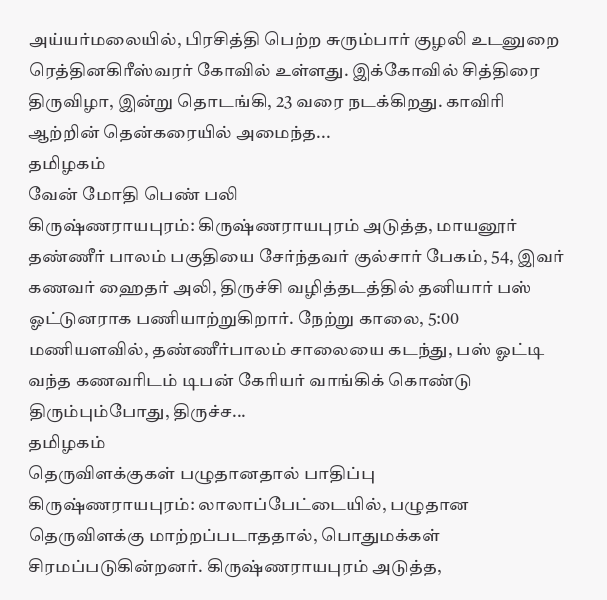அய்யர்மலையில், பிரசித்தி பெற்ற சுரும்பார் குழலி உடனுறை ரெத்தினகிரீஸ்வரர் கோவில் உள்ளது. இக்கோவில் சித்திரை திருவிழா, இன்று தொடங்கி, 23 வரை நடக்கிறது. காவிரி ஆற்றின் தென்கரையில் அமைந்த...
தமிழகம்
வேன் மோதி பெண் பலி
கிருஷ்ணராயபுரம்: கிருஷ்ணராயபுரம் அடுத்த, மாயனூர் தண்ணீர் பாலம் பகுதியை சேர்ந்தவர் குல்சார் பேகம், 54, இவர் கணவர் ஹைதர் அலி, திருச்சி வழித்தடத்தில் தனியார் பஸ் ஓட்டுனராக பணியாற்றுகிறார். நேற்று காலை, 5:00 மணியளவில், தண்ணீர்பாலம் சாலையை கடந்து, பஸ் ஓட்டி வந்த கணவரிடம் டிபன் கேரியர் வாங்கிக் கொண்டு திரும்பும்போது, திருச்ச...
தமிழகம்
தெருவிளக்குகள் பழுதானதால் பாதிப்பு
கிருஷ்ணராயபுரம்: லாலாப்பேட்டையில், பழுதான தெருவிளக்கு மாற்றப்படாததால், பொதுமக்கள் சிரமப்படுகின்றனர். கிருஷ்ணராயபுரம் அடுத்த,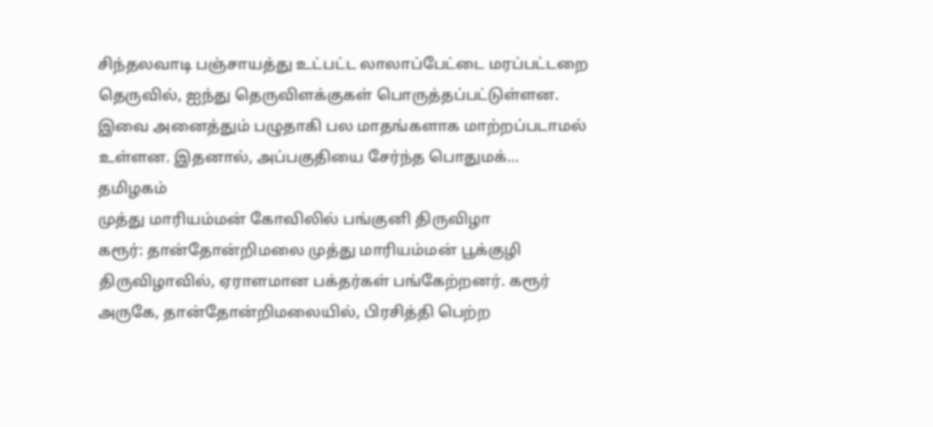சிந்தலவாடி பஞ்சாயத்து உட்பட்ட லாலாப்பேட்டை மரப்பட்டறை தெருவில், ஐந்து தெருவிளக்குகள் பொருத்தப்பட்டுள்ளன. இவை அனைத்தும் பழுதாகி பல மாதங்களாக மாற்றப்படாமல் உள்ளன. இதனால், அப்பகுதியை சேர்ந்த பொதுமக்...
தமிழகம்
முத்து மாரியம்மன் கோவிலில் பங்குனி திருவிழா
கரூர்: தான்தோன்றிமலை முத்து மாரியம்மன் பூக்குழி திருவிழாவில், ஏராளமான பக்தர்கள் பங்கேற்றனர். கரூர் அருகே, தான்தோன்றிமலையில், பிரசித்தி பெற்ற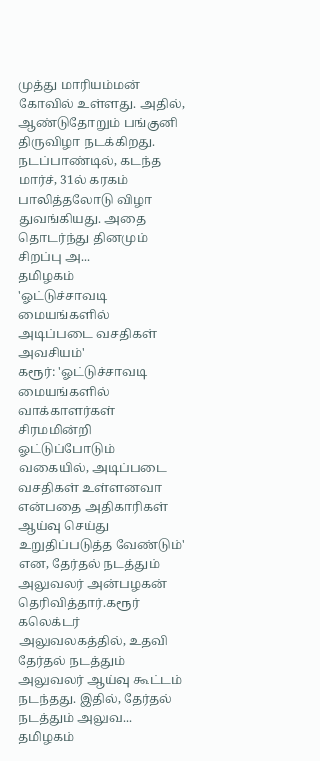முத்து மாரியம்மன் கோவில் உள்ளது. அதில், ஆண்டுதோறும் பங்குனி திருவிழா நடக்கிறது. நடப்பாண்டில், கடந்த மார்ச், 31ல் கரகம் பாலித்தலோடு விழா துவங்கியது. அதை தொடர்ந்து தினமும் சிறப்பு அ...
தமிழகம்
'ஓட்டுச்சாவடி மையங்களில் அடிப்படை வசதிகள் அவசியம்'
கரூர்: 'ஓட்டுச்சாவடி மையங்களில் வாக்காளர்கள் சிரமமின்றி ஓட்டுப்போடும் வகையில், அடிப்படை வசதிகள் உள்ளனவா என்பதை அதிகாரிகள் ஆய்வு செய்து உறுதிப்படுத்த வேண்டும்' என, தேர்தல் நடத்தும் அலுவலர் அன்பழகன் தெரிவித்தார்.கரூர் கலெக்டர் அலுவலகத்தில், உதவி தேர்தல் நடத்தும் அலுவலர் ஆய்வு கூட்டம் நடந்தது. இதில், தேர்தல் நடத்தும் அலுவ...
தமிழகம்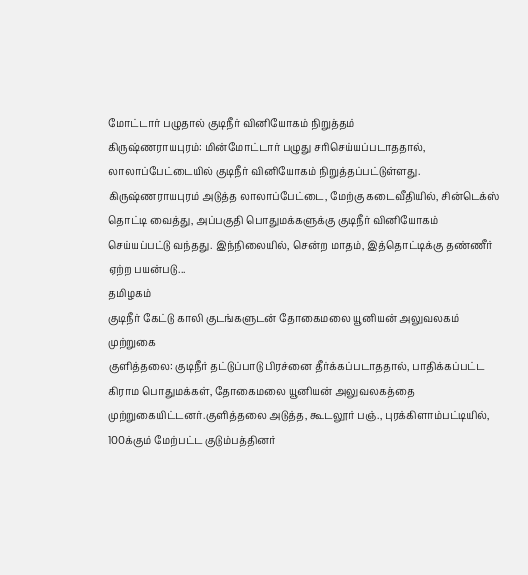மோட்டார் பழுதால் குடிநீர் வினியோகம் நிறுத்தம்
கிருஷ்ணராயபுரம்: மின்மோட்டார் பழுது சரிசெய்யப்படாததால், லாலாப்பேட்டையில் குடிநீர் வினியோகம் நிறுத்தப்பட்டுள்ளது. கிருஷ்ணராயபுரம் அடுத்த லாலாப்பேட்டை, மேற்கு கடைவீதியில், சின்டெக்ஸ் தொட்டி வைத்து, அப்பகுதி பொதுமக்களுக்கு குடிநீர் வினியோகம் செய்யப்பட்டு வந்தது. இந்நிலையில், சென்ற மாதம், இத்தொட்டிக்கு தண்ணீர் ஏற்ற பயன்படு...
தமிழகம்
குடிநீர் கேட்டு காலி குடங்களுடன் தோகைமலை யூனியன் அலுவலகம் முற்றுகை
குளித்தலை: குடிநீர் தட்டுப்பாடு பிரச்னை தீர்க்கப்படாததால், பாதிக்கப்பட்ட கிராம பொதுமக்கள், தோகைமலை யூனியன் அலுவலகத்தை முற்றுகையிட்டனர்.குளித்தலை அடுத்த, கூடலூர் பஞ்., புரக்கிளாம்பட்டியில், 100க்கும் மேற்பட்ட குடும்பத்தினர்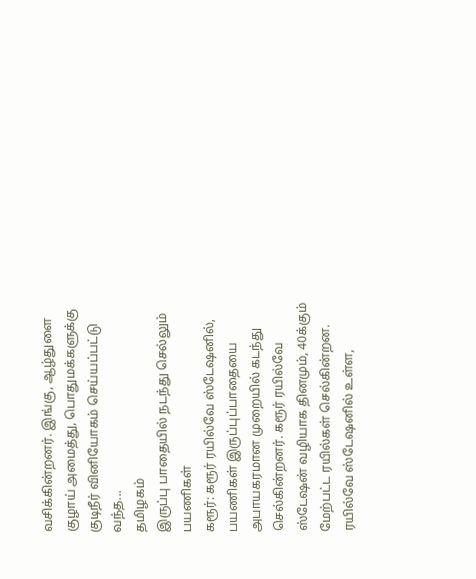வசிக்கின்றனர். இங்கு, ஆழ்துளை குழாய் அமைத்து, பொதுமக்களுக்கு குடிநீர் வினியோகம் செய்யப்பட்டு வந்த...
தமிழகம்
இருப்பு பாதையில் நடந்து செல்லும் பயணிகள்
கரூர்: கரூர் ரயில்வே ஸ்டேஷனில், பயணிகள் இருப்புப்பாதையை அபாயகரமான முறையில் கடந்து செல்கின்றனர். கரூர் ரயில்வே ஸ்டேஷன் வழியாக தினமும், 40க்கும் மேற்பட்ட ரயில்கள் செல்கின்றன. ரயில்வே ஸ்டேஷனில் உள்ள,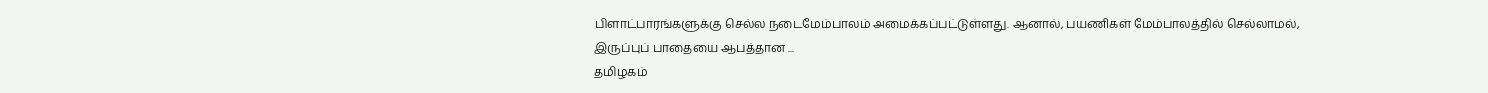பிளாட்பாரங்களுக்கு செல்ல நடைமேம்பாலம் அமைக்கப்பட்டுள்ளது. ஆனால், பயணிகள் மேம்பாலத்தில் செல்லாமல், இருப்புப் பாதையை ஆபத்தான ...
தமிழகம்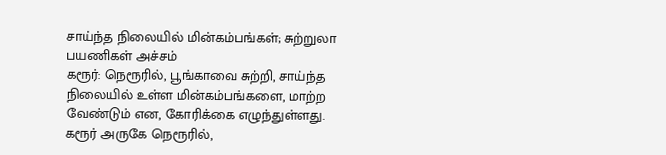சாய்ந்த நிலையில் மின்கம்பங்கள்; சுற்றுலா பயணிகள் அச்சம்
கரூர்: நெரூரில், பூங்காவை சுற்றி, சாய்ந்த நிலையில் உள்ள மின்கம்பங்களை, மாற்ற வேண்டும் என, கோரிக்கை எழுந்துள்ளது. கரூர் அருகே நெரூரில்,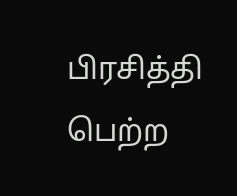பிரசித்தி பெற்ற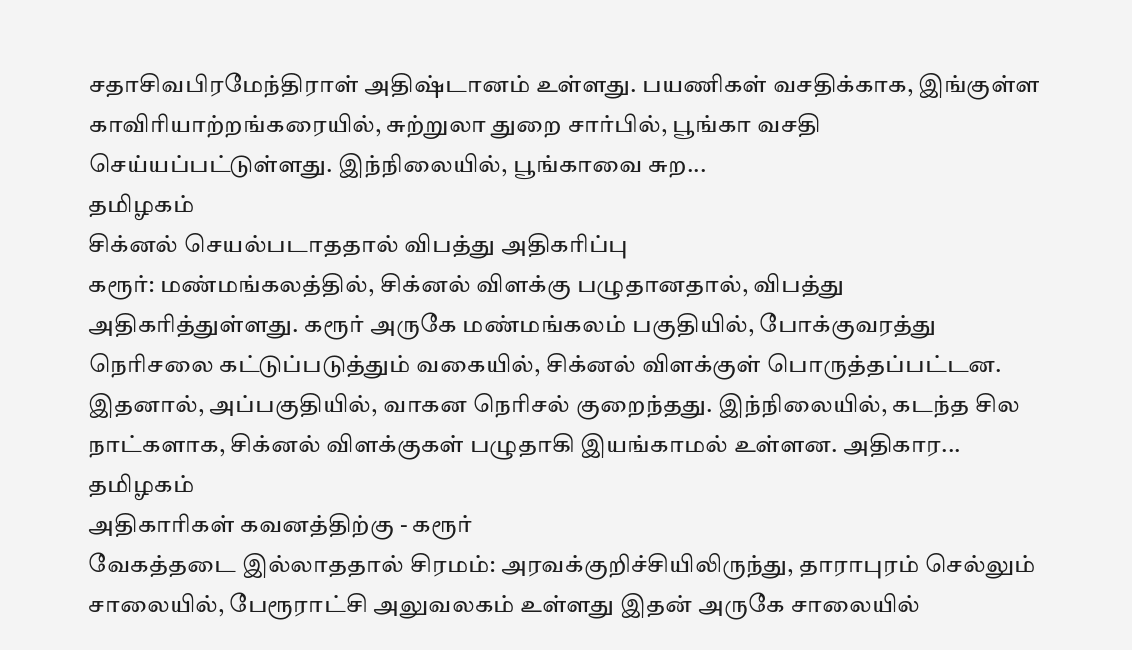சதாசிவபிரமேந்திராள் அதிஷ்டானம் உள்ளது. பயணிகள் வசதிக்காக, இங்குள்ள காவிரியாற்றங்கரையில், சுற்றுலா துறை சார்பில், பூங்கா வசதி செய்யப்பட்டுள்ளது. இந்நிலையில், பூங்காவை சுற...
தமிழகம்
சிக்னல் செயல்படாததால் விபத்து அதிகரிப்பு
கரூர்: மண்மங்கலத்தில், சிக்னல் விளக்கு பழுதானதால், விபத்து அதிகரித்துள்ளது. கரூர் அருகே மண்மங்கலம் பகுதியில், போக்குவரத்து நெரிசலை கட்டுப்படுத்தும் வகையில், சிக்னல் விளக்குள் பொருத்தப்பட்டன. இதனால், அப்பகுதியில், வாகன நெரிசல் குறைந்தது. இந்நிலையில், கடந்த சில நாட்களாக, சிக்னல் விளக்குகள் பழுதாகி இயங்காமல் உள்ளன. அதிகார...
தமிழகம்
அதிகாரிகள் கவனத்திற்கு - கரூர்
வேகத்தடை இல்லாததால் சிரமம்: அரவக்குறிச்சியிலிருந்து, தாராபுரம் செல்லும் சாலையில், பேரூராட்சி அலுவலகம் உள்ளது இதன் அருகே சாலையில்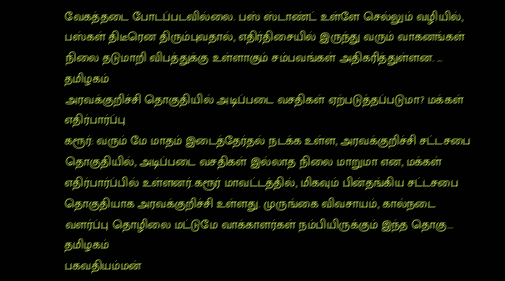வேகத்தடை போடப்படவில்லை. பஸ் ஸ்டாண்ட் உள்ளே செல்லும் வழியில், பஸ்கள் திடீரென திரும்புவதால், எதிர்திசையில் இருந்து வரும் வாகனங்கள் நிலை தடுமாறி விபத்துக்கு உள்ளாகும் சம்பவங்கள் அதிகரித்துள்ளன. ...
தமிழகம்
அரவக்குறிச்சி தொகுதியில் அடிப்படை வசதிகள் ஏற்படுத்தப்படுமா? மக்கள் எதிர்பார்ப்பு
கரூர்: வரும் மே மாதம் இடைத்தேர்தல் நடக்க உள்ள, அரவக்குறிச்சி சட்டசபை தொகுதியில், அடிப்படை வசதிகள் இல்லாத நிலை மாறுமா என, மக்கள் எதிர்பார்ப்பில் உள்ளனர்.கரூர் மாவட்டத்தில், மிகவும் பின்தங்கிய சட்டசபை தொகுதியாக அரவக்குறிச்சி உள்ளது. முருங்கை விவசாயம், கால்நடை வளர்ப்பு தொழிலை மட்டுமே வாக்காளர்கள் நம்பியிருக்கும் இந்த தொகு...
தமிழகம்
பகவதியம்மன்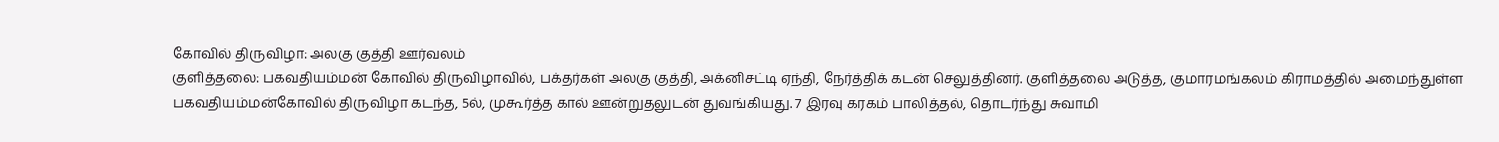கோவில் திருவிழா: அலகு குத்தி ஊர்வலம்
குளித்தலை: பகவதியம்மன் கோவில் திருவிழாவில், பக்தர்கள் அலகு குத்தி, அக்னிசட்டி ஏந்தி, நேர்த்திக் கடன் செலுத்தினர். குளித்தலை அடுத்த, குமாரமங்கலம் கிராமத்தில் அமைந்துள்ள பகவதியம்மன்கோவில் திருவிழா கடந்த, 5ல், முகூர்த்த கால் ஊன்றுதலுடன் துவங்கியது. 7 இரவு கரகம் பாலித்தல், தொடர்ந்து சுவாமி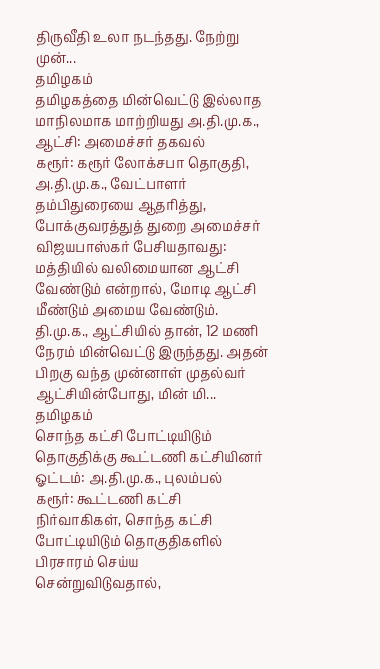திருவீதி உலா நடந்தது. நேற்று முன்...
தமிழகம்
தமிழகத்தை மின்வெட்டு இல்லாத மாநிலமாக மாற்றியது அ.தி.மு.க., ஆட்சி: அமைச்சர் தகவல்
கரூர்: கரூர் லோக்சபா தொகுதி, அ.தி.மு.க., வேட்பாளர் தம்பிதுரையை ஆதரித்து, போக்குவரத்துத் துறை அமைச்சர் விஜயபாஸ்கர் பேசியதாவது: மத்தியில் வலிமையான ஆட்சி வேண்டும் என்றால், மோடி ஆட்சி மீண்டும் அமைய வேண்டும். தி.மு.க., ஆட்சியில் தான், 12 மணி நேரம் மின்வெட்டு இருந்தது. அதன் பிறகு வந்த முன்னாள் முதல்வர் ஆட்சியின்போது, மின் மி...
தமிழகம்
சொந்த கட்சி போட்டியிடும் தொகுதிக்கு கூட்டணி கட்சியினர் ஓட்டம்: அ.தி.மு.க., புலம்பல்
கரூர்: கூட்டணி கட்சி நிர்வாகிகள், சொந்த கட்சி போட்டியிடும் தொகுதிகளில் பிரசாரம் செய்ய சென்றுவிடுவதால்,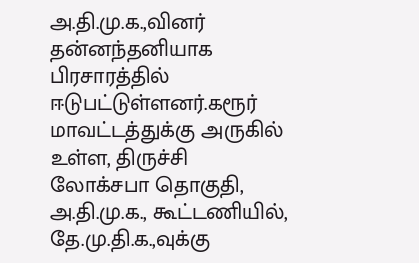அ.தி.மு.க.,வினர் தன்னந்தனியாக பிரசாரத்தில் ஈடுபட்டுள்ளனர்.கரூர் மாவட்டத்துக்கு அருகில் உள்ள, திருச்சி லோக்சபா தொகுதி, அ.தி.மு.க., கூட்டணியில், தே.மு.தி.க.,வுக்கு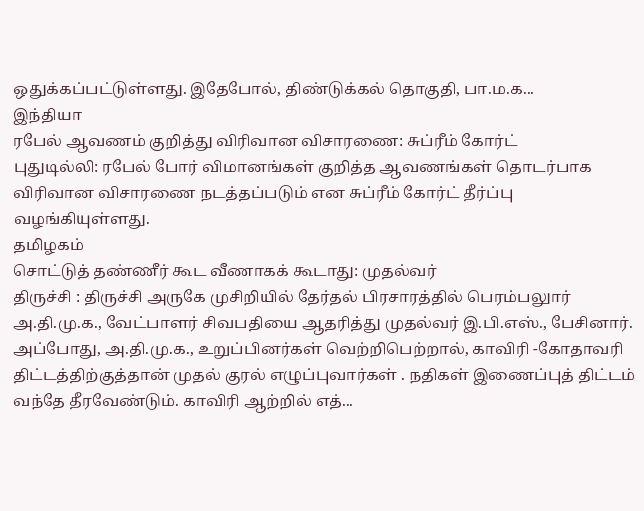ஒதுக்கப்பட்டுள்ளது. இதேபோல், திண்டுக்கல் தொகுதி, பா.ம.க...
இந்தியா
ரபேல் ஆவணம் குறித்து விரிவான விசாரணை: சுப்ரீம் கோர்ட்
புதுடில்லி: ரபேல் போர் விமானங்கள் குறித்த ஆவணங்கள் தொடர்பாக விரிவான விசாரணை நடத்தப்படும் என சுப்ரீம் கோர்ட் தீர்ப்பு வழங்கியுள்ளது.
தமிழகம்
சொட்டுத் தண்ணீர் கூட வீணாகக் கூடாது: முதல்வர்
திருச்சி : திருச்சி அருகே முசிறியில் தேர்தல் பிரசாரத்தில் பெரம்பலுார் அ.தி.மு.க., வேட்பாளர் சிவபதியை ஆதரித்து முதல்வர் இ.பி.எஸ்., பேசினார். அப்போது, அ.தி.மு.க., உறுப்பினர்கள் வெற்றிபெற்றால், காவிரி -கோதாவரி திட்டத்திற்குத்தான் முதல் குரல் எழுப்புவார்கள் . நதிகள் இணைப்புத் திட்டம் வந்தே தீரவேண்டும். காவிரி ஆற்றில் எத்...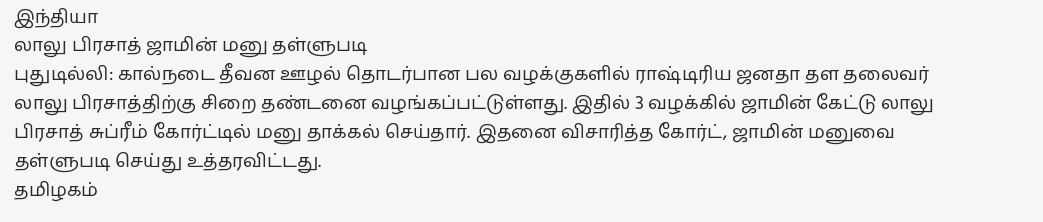இந்தியா
லாலு பிரசாத் ஜாமின் மனு தள்ளுபடி
புதுடில்லி: கால்நடை தீவன ஊழல் தொடர்பான பல வழக்குகளில் ராஷ்டிரிய ஜனதா தள தலைவர் லாலு பிரசாத்திற்கு சிறை தண்டனை வழங்கப்பட்டுள்ளது. இதில் 3 வழக்கில் ஜாமின் கேட்டு லாலு பிரசாத் சுப்ரீம் கோர்ட்டில் மனு தாக்கல் செய்தார். இதனை விசாரித்த கோர்ட், ஜாமின் மனுவை தள்ளுபடி செய்து உத்தரவிட்டது.
தமிழகம்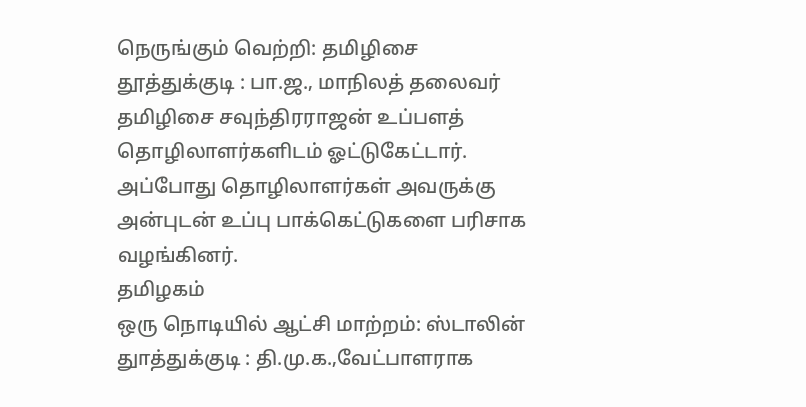நெருங்கும் வெற்றி: தமிழிசை
தூத்துக்குடி : பா.ஜ., மாநிலத் தலைவர் தமிழிசை சவுந்திரராஜன் உப்பளத் தொழிலாளர்களிடம் ஓட்டுகேட்டார். அப்போது தொழிலாளர்கள் அவருக்கு அன்புடன் உப்பு பாக்கெட்டுகளை பரிசாக வழங்கினர்.
தமிழகம்
ஒரு நொடியில் ஆட்சி மாற்றம்: ஸ்டாலின்
துாத்துக்குடி : தி.மு.க.,வேட்பாளராக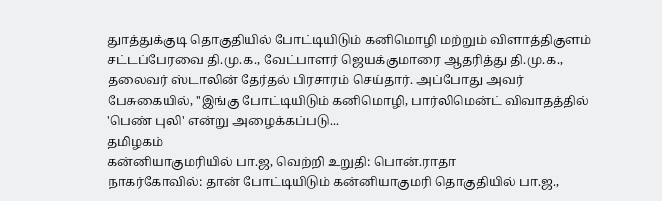துாத்துக்குடி தொகுதியில் போட்டியிடும் கனிமொழி மற்றும் விளாத்திகுளம் சட்டப்பேரவை தி.மு.க., வேட்பாளர் ஜெயக்குமாரை ஆதரித்து தி.மு.க., தலைவர் ஸ்டாலின் தேர்தல் பிரசாரம் செய்தார். அப்போது அவர் பேசுகையில், ''இங்கு போட்டியிடும் கனிமொழி, பார்லிமென்ட் விவாதத்தில் 'பெண் புலி' என்று அழைக்கப்படு...
தமிழகம்
கன்னியாகுமரியில் பா.ஜ, வெற்றி உறுதி: பொன்.ராதா
நாகர்கோவில்: தான் போட்டியிடும் கன்னியாகுமரி தொகுதியில் பா.ஜ.,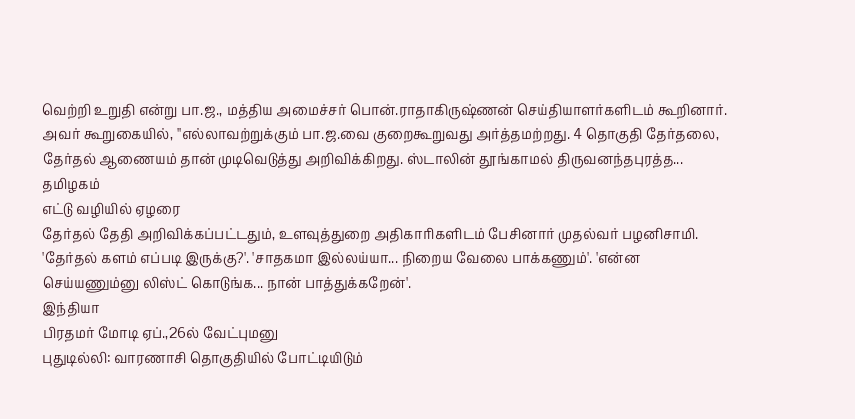வெற்றி உறுதி என்று பா.ஜ., மத்திய அமைச்சர் பொன்.ராதாகிருஷ்ணன் செய்தியாளர்களிடம் கூறினார். அவர் கூறுகையில், ''எல்லாவற்றுக்கும் பா.ஜ.வை குறைகூறுவது அர்த்தமற்றது. 4 தொகுதி தேர்தலை, தேர்தல் ஆணையம் தான் முடிவெடுத்து அறிவிக்கிறது. ஸ்டாலின் தூங்காமல் திருவனந்தபுரத்த...
தமிழகம்
எட்டு வழியில் ஏழரை
தேர்தல் தேதி அறிவிக்கப்பட்டதும், உளவுத்துறை அதிகாரிகளிடம் பேசினார் முதல்வர் பழனிசாமி. 'தேர்தல் களம் எப்படி இருக்கு?'. 'சாதகமா இல்லய்யா... நிறைய வேலை பாக்கணும்'. 'என்ன செய்யணும்னு லிஸ்ட் கொடுங்க... நான் பாத்துக்கறேன்'.
இந்தியா
பிரதமர் மோடி ஏப்.,26ல் வேட்புமனு
புதுடில்லி: வாரணாசி தொகுதியில் போட்டியிடும்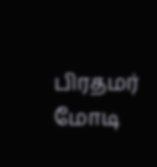பிரதமர் மோடி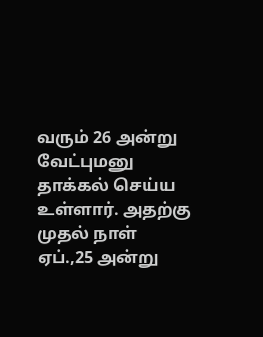வரும் 26 அன்று வேட்புமனு தாக்கல் செய்ய உள்ளார். அதற்கு முதல் நாள் ஏப்.,25 அன்று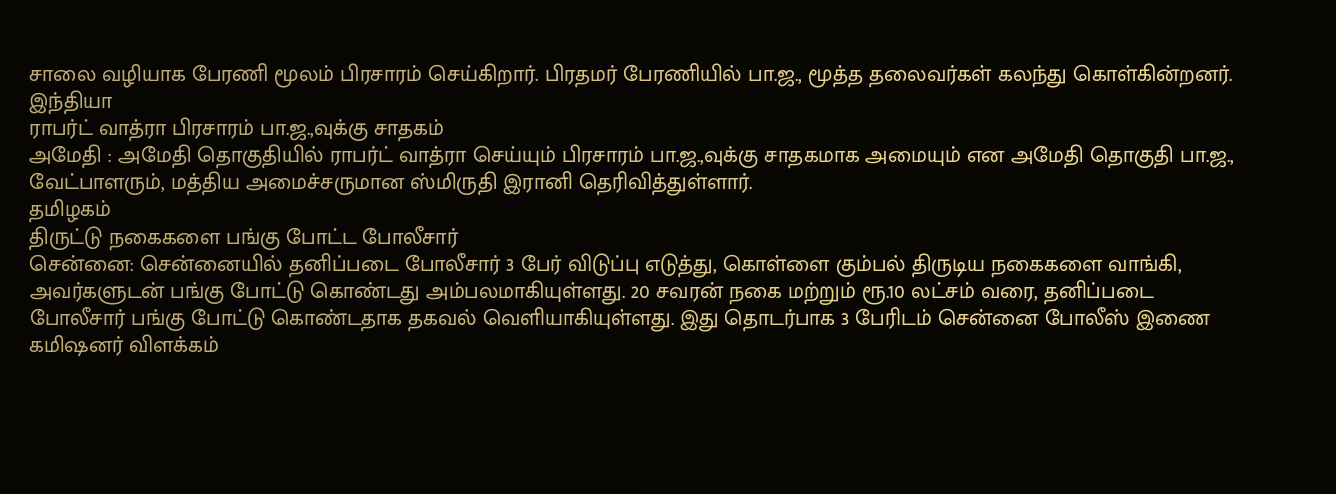சாலை வழியாக பேரணி மூலம் பிரசாரம் செய்கிறார். பிரதமர் பேரணியில் பா.ஜ., மூத்த தலைவர்கள் கலந்து கொள்கின்றனர்.
இந்தியா
ராபர்ட் வாத்ரா பிரசாரம் பா.ஜ.,வுக்கு சாதகம்
அமேதி : அமேதி தொகுதியில் ராபர்ட் வாத்ரா செய்யும் பிரசாரம் பா.ஜ.,வுக்கு சாதகமாக அமையும் என அமேதி தொகுதி பா.ஜ., வேட்பாளரும், மத்திய அமைச்சருமான ஸ்மிருதி இரானி தெரிவித்துள்ளார்.
தமிழகம்
திருட்டு நகைகளை பங்கு போட்ட போலீசார்
சென்னை: சென்னையில் தனிப்படை போலீசார் 3 பேர் விடுப்பு எடுத்து, கொள்ளை கும்பல் திருடிய நகைகளை வாங்கி, அவர்களுடன் பங்கு போட்டு கொண்டது அம்பலமாகியுள்ளது. 20 சவரன் நகை மற்றும் ரூ.10 லட்சம் வரை, தனிப்படை போலீசார் பங்கு போட்டு கொண்டதாக தகவல் வெளியாகியுள்ளது. இது தொடர்பாக 3 பேரிடம் சென்னை போலீஸ் இணை கமிஷனர் விளக்கம்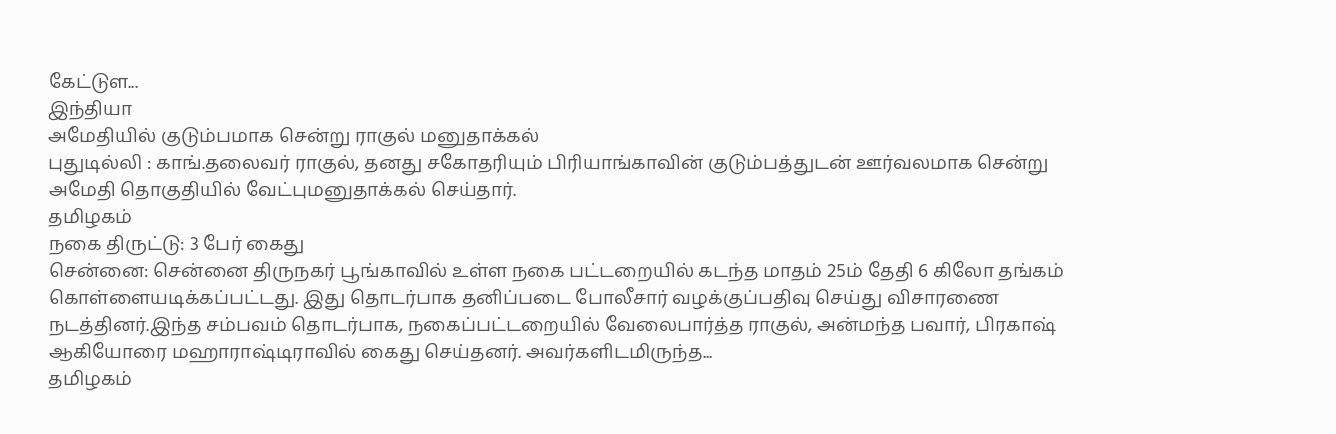கேட்டுள...
இந்தியா
அமேதியில் குடும்பமாக சென்று ராகுல் மனுதாக்கல்
புதுடில்லி : காங்.தலைவர் ராகுல், தனது சகோதரியும் பிரியாங்காவின் குடும்பத்துடன் ஊர்வலமாக சென்று அமேதி தொகுதியில் வேட்புமனுதாக்கல் செய்தார்.
தமிழகம்
நகை திருட்டு: 3 பேர் கைது
சென்னை: சென்னை திருநகர் பூங்காவில் உள்ள நகை பட்டறையில் கடந்த மாதம் 25ம் தேதி 6 கிலோ தங்கம் கொள்ளையடிக்கப்பட்டது. இது தொடர்பாக தனிப்படை போலீசார் வழக்குப்பதிவு செய்து விசாரணை நடத்தினர்.இந்த சம்பவம் தொடர்பாக, நகைப்பட்டறையில் வேலைபார்த்த ராகுல், அன்மந்த பவார், பிரகாஷ் ஆகியோரை மஹாராஷ்டிராவில் கைது செய்தனர். அவர்களிடமிருந்த...
தமிழகம்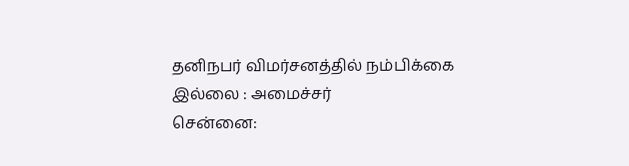தனிநபர் விமர்சனத்தில் நம்பிக்கை இல்லை : அமைச்சர்
சென்னை: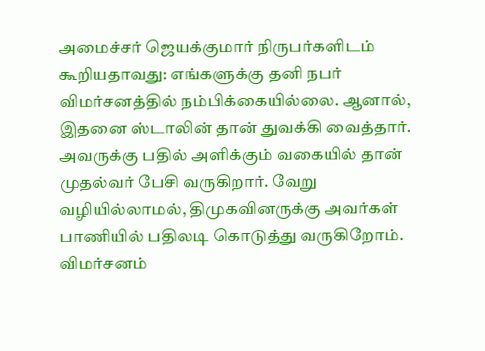அமைச்சர் ஜெயக்குமார் நிருபர்களிடம் கூறியதாவது: எங்களுக்கு தனி நபர் விமர்சனத்தில் நம்பிக்கையில்லை. ஆனால், இதனை ஸ்டாலின் தான் துவக்கி வைத்தார். அவருக்கு பதில் அளிக்கும் வகையில் தான் முதல்வர் பேசி வருகிறார். வேறு வழியில்லாமல், திமுகவினருக்கு அவர்கள் பாணியில் பதிலடி கொடுத்து வருகிறோம். விமர்சனம்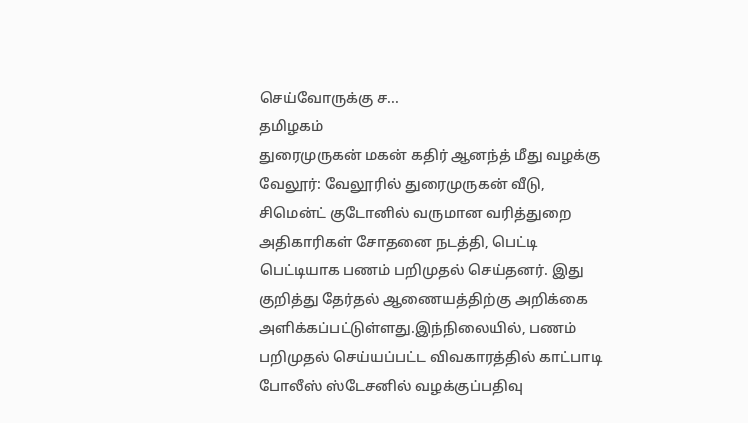செய்வோருக்கு ச...
தமிழகம்
துரைமுருகன் மகன் கதிர் ஆனந்த் மீது வழக்கு
வேலூர்: வேலூரில் துரைமுருகன் வீடு, சிமென்ட் குடோனில் வருமான வரித்துறை அதிகாரிகள் சோதனை நடத்தி, பெட்டி பெட்டியாக பணம் பறிமுதல் செய்தனர். இது குறித்து தேர்தல் ஆணையத்திற்கு அறிக்கை அளிக்கப்பட்டுள்ளது.இந்நிலையில், பணம் பறிமுதல் செய்யப்பட்ட விவகாரத்தில் காட்பாடி போலீஸ் ஸ்டேசனில் வழக்குப்பதிவு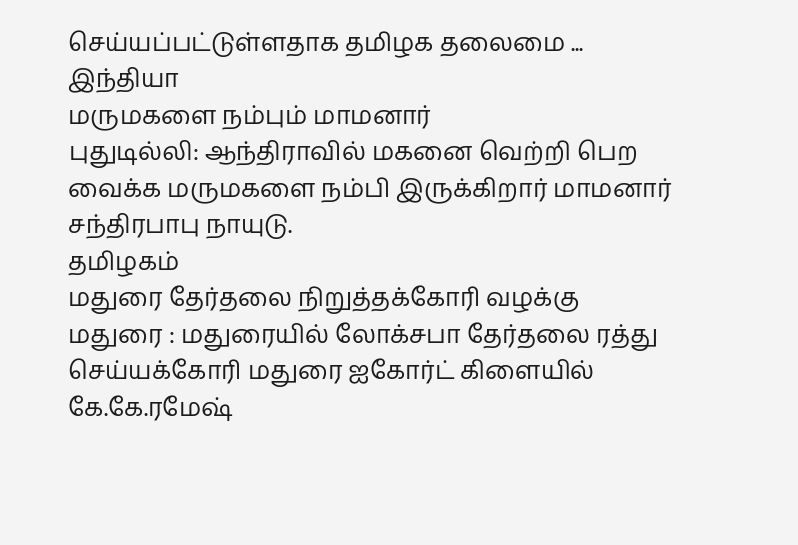செய்யப்பட்டுள்ளதாக தமிழக தலைமை ...
இந்தியா
மருமகளை நம்பும் மாமனார்
புதுடில்லி: ஆந்திராவில் மகனை வெற்றி பெற வைக்க மருமகளை நம்பி இருக்கிறார் மாமனார் சந்திரபாபு நாயுடு.
தமிழகம்
மதுரை தேர்தலை நிறுத்தக்கோரி வழக்கு
மதுரை : மதுரையில் லோக்சபா தேர்தலை ரத்து செய்யக்கோரி மதுரை ஐகோர்ட் கிளையில் கே.கே.ரமேஷ்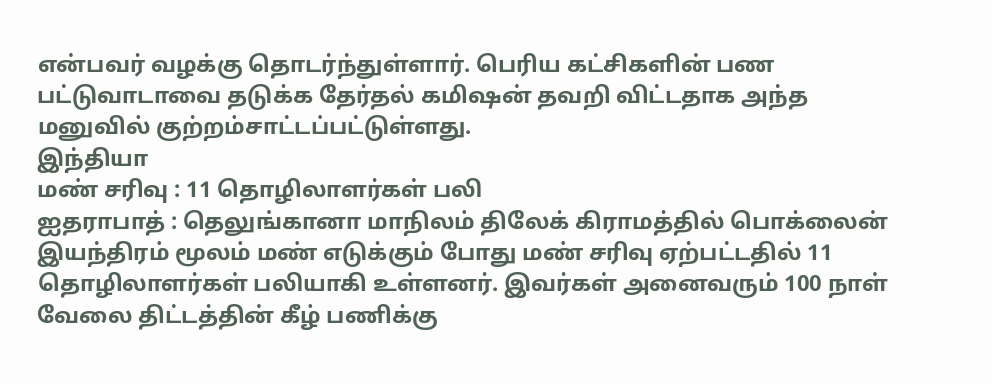என்பவர் வழக்கு தொடர்ந்துள்ளார். பெரிய கட்சிகளின் பண பட்டுவாடாவை தடுக்க தேர்தல் கமிஷன் தவறி விட்டதாக அந்த மனுவில் குற்றம்சாட்டப்பட்டுள்ளது.
இந்தியா
மண் சரிவு : 11 தொழிலாளர்கள் பலி
ஐதராபாத் : தெலுங்கானா மாநிலம் திலேக் கிராமத்தில் பொக்லைன் இயந்திரம் மூலம் மண் எடுக்கும் போது மண் சரிவு ஏற்பட்டதில் 11 தொழிலாளர்கள் பலியாகி உள்ளனர். இவர்கள் அனைவரும் 100 நாள் வேலை திட்டத்தின் கீழ் பணிக்கு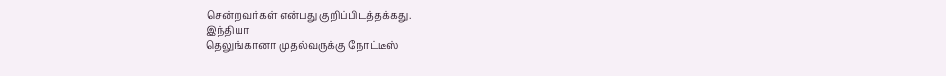சென்றவர்கள் என்பது குறிப்பிடத்தக்கது.
இந்தியா
தெலுங்கானா முதல்வருக்கு நோட்டீஸ்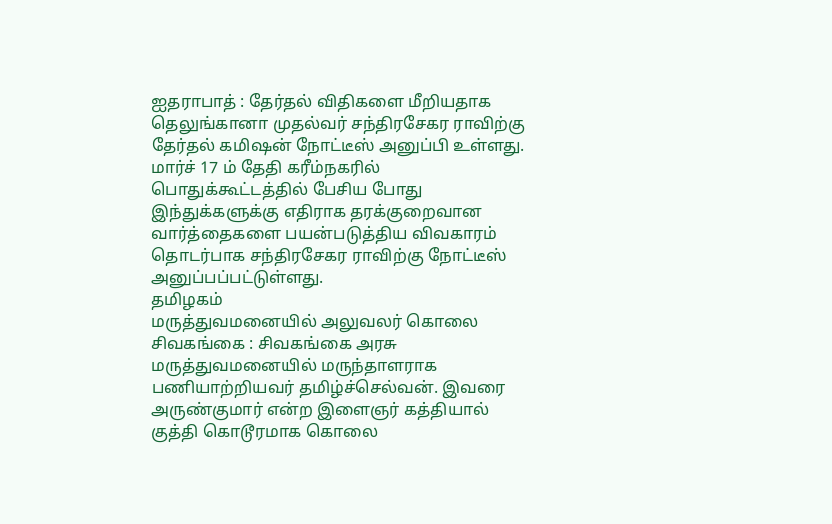ஐதராபாத் : தேர்தல் விதிகளை மீறியதாக தெலுங்கானா முதல்வர் சந்திரசேகர ராவிற்கு தேர்தல் கமிஷன் நோட்டீஸ் அனுப்பி உள்ளது. மார்ச் 17 ம் தேதி கரீம்நகரில் பொதுக்கூட்டத்தில் பேசிய போது இந்துக்களுக்கு எதிராக தரக்குறைவான வார்த்தைகளை பயன்படுத்திய விவகாரம் தொடர்பாக சந்திரசேகர ராவிற்கு நோட்டீஸ் அனுப்பப்பட்டுள்ளது.
தமிழகம்
மருத்துவமனையில் அலுவலர் கொலை
சிவகங்கை : சிவகங்கை அரசு மருத்துவமனையில் மருந்தாளராக பணியாற்றியவர் தமிழ்ச்செல்வன். இவரை அருண்குமார் என்ற இளைஞர் கத்தியால் குத்தி கொடூரமாக கொலை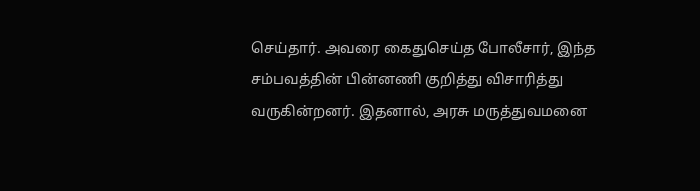செய்தார். அவரை கைதுசெய்த போலீசார், இந்த சம்பவத்தின் பின்னணி குறித்து விசாரித்து வருகின்றனர். இதனால், அரசு மருத்துவமனை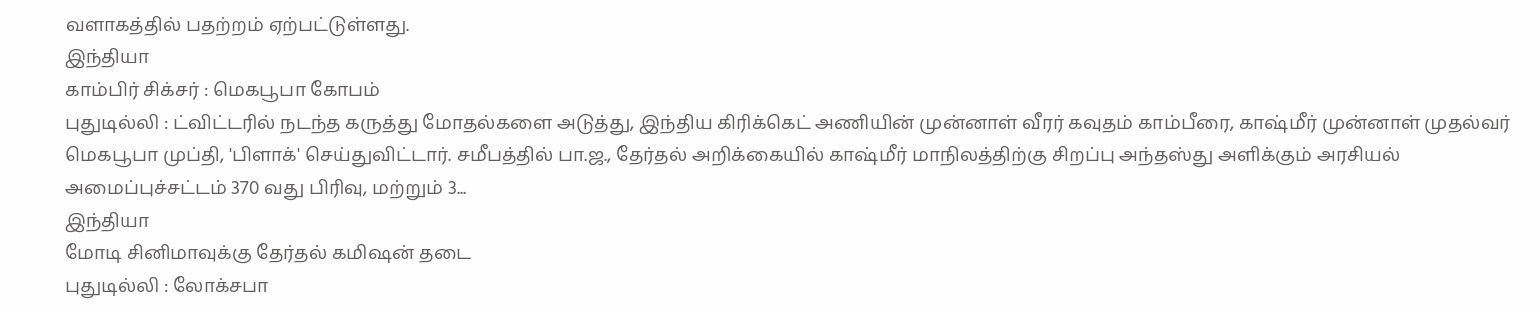வளாகத்தில் பதற்றம் ஏற்பட்டுள்ளது.
இந்தியா
காம்பிர் சிக்சர் : மெகபூபா கோபம்
புதுடில்லி : ட்விட்டரில் நடந்த கருத்து மோதல்களை அடுத்து, இந்திய கிரிக்கெட் அணியின் முன்னாள் வீரர் கவுதம் காம்பீரை, காஷ்மீர் முன்னாள் முதல்வர் மெகபூபா முப்தி, 'பிளாக்' செய்துவிட்டார். சமீபத்தில் பா.ஜ., தேர்தல் அறிக்கையில் காஷ்மீர் மாநிலத்திற்கு சிறப்பு அந்தஸ்து அளிக்கும் அரசியல் அமைப்புச்சட்டம் 370 வது பிரிவு, மற்றும் 3...
இந்தியா
மோடி சினிமாவுக்கு தேர்தல் கமிஷன் தடை
புதுடில்லி : லோக்சபா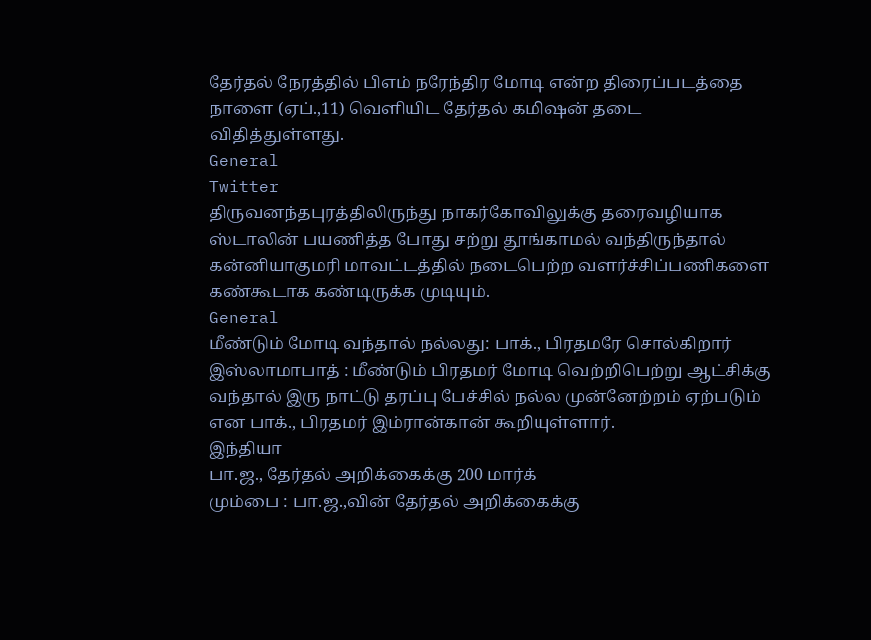தேர்தல் நேரத்தில் பிஎம் நரேந்திர மோடி என்ற திரைப்படத்தை நாளை (ஏப்.,11) வெளியிட தேர்தல் கமிஷன் தடை விதித்துள்ளது.
General
Twitter
திருவனந்தபுரத்திலிருந்து நாகர்கோவிலுக்கு தரைவழியாக ஸ்டாலின் பயணித்த போது சற்று தூங்காமல் வந்திருந்தால் கன்னியாகுமரி மாவட்டத்தில் நடைபெற்ற வளர்ச்சிப்பணிகளை கண்கூடாக கண்டிருக்க முடியும்.
General
மீண்டும் மோடி வந்தால் நல்லது: பாக்., பிரதமரே சொல்கிறார்
இஸ்லாமாபாத் : மீண்டும் பிரதமர் மோடி வெற்றிபெற்று ஆட்சிக்கு வந்தால் இரு நாட்டு தரப்பு பேச்சில் நல்ல முன்னேற்றம் ஏற்படும் என பாக்., பிரதமர் இம்ரான்கான் கூறியுள்ளார்.
இந்தியா
பா.ஜ., தேர்தல் அறிக்கைக்கு 200 மார்க்
மும்பை : பா.ஜ.,வின் தேர்தல் அறிக்கைக்கு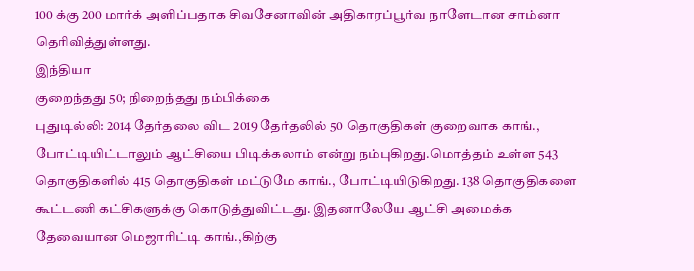100 க்கு 200 மார்க் அளிப்பதாக சிவசேனாவின் அதிகாரப்பூர்வ நாளேடான சாம்னா தெரிவித்துள்ளது.
இந்தியா
குறைந்தது 50; நிறைந்தது நம்பிக்கை
புதுடில்லி: 2014 தேர்தலை விட 2019 தேர்தலில் 50 தொகுதிகள் குறைவாக காங்., போட்டியிட்டாலும் ஆட்சியை பிடிக்கலாம் என்று நம்புகிறது.மொத்தம் உள்ள 543 தொகுதிகளில் 415 தொகுதிகள் மட்டுமே காங்., போட்டியிடுகிறது. 138 தொகுதிகளை கூட்டணி கட்சிகளுக்கு கொடுத்துவிட்டது. இதனாலேயே ஆட்சி அமைக்க தேவையான மெஜாரிட்டி காங்.,கிற்கு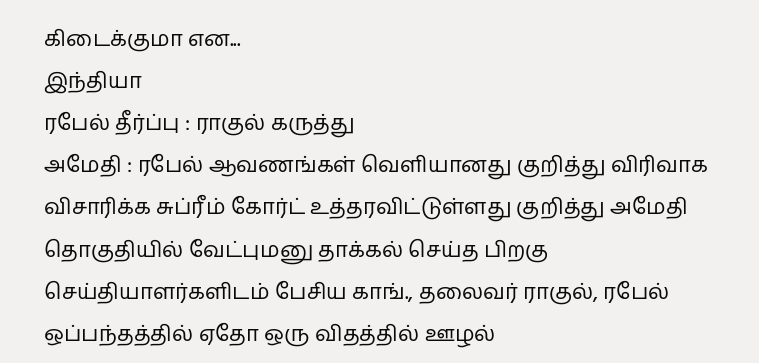கிடைக்குமா என...
இந்தியா
ரபேல் தீர்ப்பு : ராகுல் கருத்து
அமேதி : ரபேல் ஆவணங்கள் வெளியானது குறித்து விரிவாக விசாரிக்க சுப்ரீம் கோர்ட் உத்தரவிட்டுள்ளது குறித்து அமேதி தொகுதியில் வேட்புமனு தாக்கல் செய்த பிறகு செய்தியாளர்களிடம் பேசிய காங்., தலைவர் ராகுல், ரபேல் ஒப்பந்தத்தில் ஏதோ ஒரு விதத்தில் ஊழல்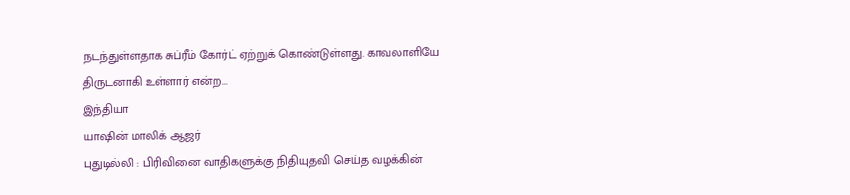நடந்துள்ளதாக சுப்ரீம் கோர்ட் ஏற்றுக் கொண்டுள்ளது. காவலாளியே திருடனாகி உள்ளார் என்ற...
இந்தியா
யாஷின் மாலிக் ஆஜர்
புதுடில்லி : பிரிவினை வாதிகளுக்கு நிதியுதவி செய்த வழக்கின்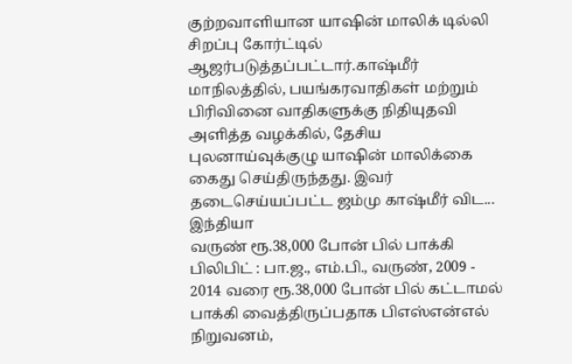குற்றவாளியான யாஷின் மாலிக் டில்லி சிறப்பு கோர்ட்டில் ஆஜர்படுத்தப்பட்டார்.காஷ்மீர் மாநிலத்தில், பயங்கரவாதிகள் மற்றும் பிரிவினை வாதிகளுக்கு நிதியுதவி அளித்த வழக்கில், தேசிய புலனாய்வுக்குழு யாஷின் மாலிக்கை கைது செய்திருந்தது. இவர் தடைசெய்யப்பட்ட ஜம்மு காஷ்மீர் விட...
இந்தியா
வருண் ரூ.38,000 போன் பில் பாக்கி
பிலிபிட் : பா.ஜ., எம்.பி., வருண், 2009 - 2014 வரை ரூ.38,000 போன் பில் கட்டாமல் பாக்கி வைத்திருப்பதாக பிஎஸ்என்எல் நிறுவனம்,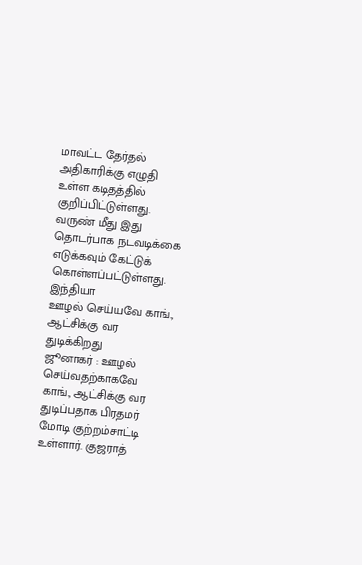மாவட்ட தேர்தல் அதிகாரிக்கு எழுதி உள்ள கடிதத்தில் குறிப்பிட்டுள்ளது. வருண் மீது இது தொடர்பாக நடவடிக்கை எடுக்கவும் கேட்டுக் கொள்ளப்பட்டுள்ளது.
இந்தியா
ஊழல் செய்யவே காங்., ஆட்சிக்கு வர துடிக்கிறது
ஜூனாகர் : ஊழல் செய்வதற்காகவே காங்., ஆட்சிக்கு வர துடிப்பதாக பிரதமர் மோடி குற்றம்சாட்டி உள்ளார். குஜராத்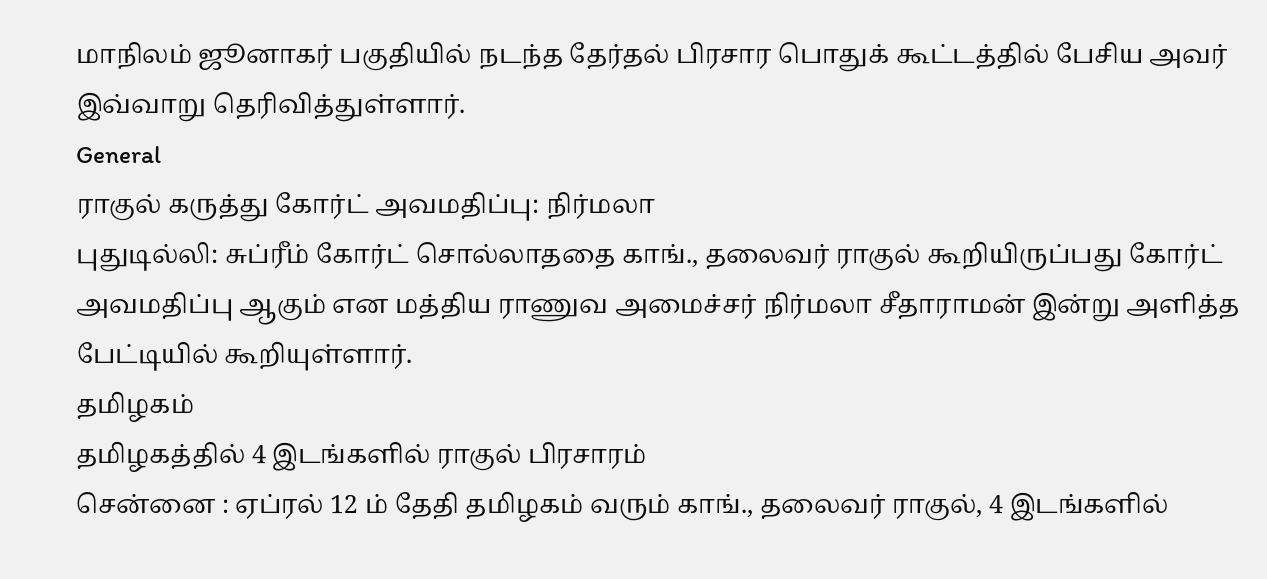மாநிலம் ஜூனாகர் பகுதியில் நடந்த தேர்தல் பிரசார பொதுக் கூட்டத்தில் பேசிய அவர் இவ்வாறு தெரிவித்துள்ளார்.
General
ராகுல் கருத்து கோர்ட் அவமதிப்பு: நிர்மலா
புதுடில்லி: சுப்ரீம் கோர்ட் சொல்லாததை காங்., தலைவர் ராகுல் கூறியிருப்பது கோர்ட் அவமதிப்பு ஆகும் என மத்திய ராணுவ அமைச்சர் நிர்மலா சீதாராமன் இன்று அளித்த பேட்டியில் கூறியுள்ளார்.
தமிழகம்
தமிழகத்தில் 4 இடங்களில் ராகுல் பிரசாரம்
சென்னை : ஏப்ரல் 12 ம் தேதி தமிழகம் வரும் காங்., தலைவர் ராகுல், 4 இடங்களில்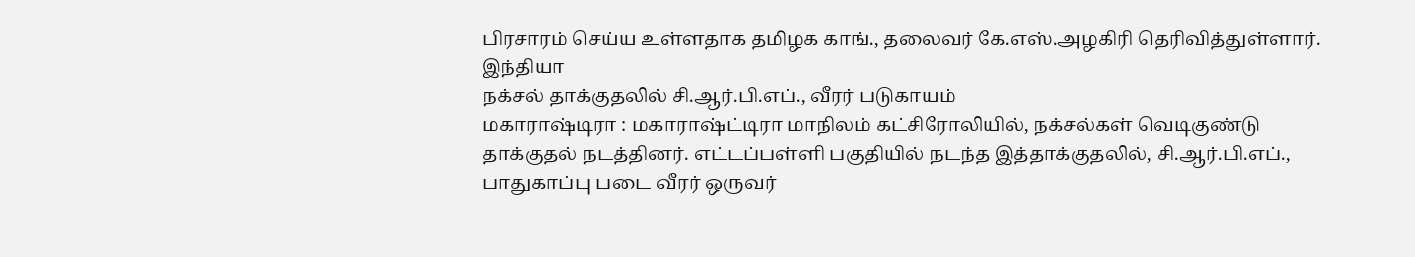பிரசாரம் செய்ய உள்ளதாக தமிழக காங்., தலைவர் கே.எஸ்.அழகிரி தெரிவித்துள்ளார்.
இந்தியா
நக்சல் தாக்குதலில் சி.ஆர்.பி.எப்., வீரர் படுகாயம்
மகாராஷ்டிரா : மகாராஷ்ட்டிரா மாநிலம் கட்சிரோலியில், நக்சல்கள் வெடிகுண்டு தாக்குதல் நடத்தினர். எட்டப்பள்ளி பகுதியில் நடந்த இத்தாக்குதலில், சி.ஆர்.பி.எப்., பாதுகாப்பு படை வீரர் ஒருவர்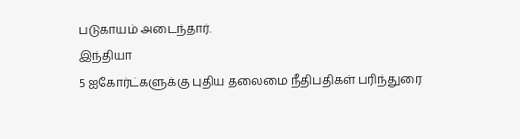படுகாயம் அடைந்தார்.
இந்தியா
5 ஐகோர்ட்களுக்கு புதிய தலைமை நீதிபதிகள் பரிந்துரை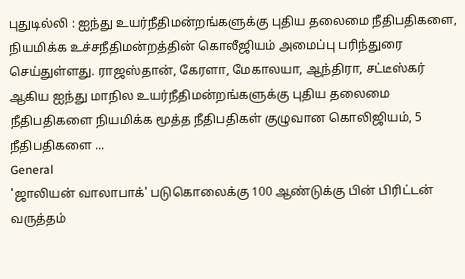புதுடில்லி : ஐந்து உயர்நீதிமன்றங்களுக்கு புதிய தலைமை நீதிபதிகளை, நியமிக்க உச்சநீதிமன்றத்தின் கொலீஜியம் அமைப்பு பரிந்துரை செய்துள்ளது. ராஜஸ்தான், கேரளா, மேகாலயா, ஆந்திரா, சட்டீஸ்கர் ஆகிய ஐந்து மாநில உயர்நீதிமன்றங்களுக்கு புதிய தலைமை நீதிபதிகளை நியமிக்க மூத்த நீதிபதிகள் குழுவான கொலிஜியம், 5 நீதிபதிகளை ...
General
'ஜாலியன் வாலாபாக்' படுகொலைக்கு 100 ஆண்டுக்கு பின் பிரிட்டன் வருத்தம்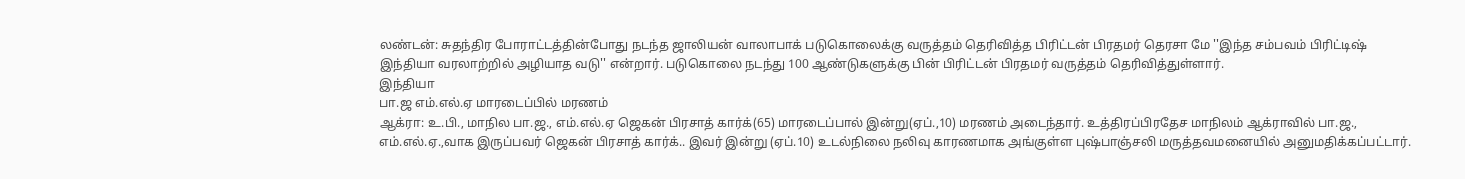லண்டன்: சுதந்திர போராட்டத்தின்போது நடந்த ஜாலியன் வாலாபாக் படுகொலைக்கு வருத்தம் தெரிவித்த பிரிட்டன் பிரதமர் தெரசா மே ''இந்த சம்பவம் பிரிட்டிஷ் இந்தியா வரலாற்றில் அழியாத வடு'' என்றார். படுகொலை நடந்து 100 ஆண்டுகளுக்கு பின் பிரிட்டன் பிரதமர் வருத்தம் தெரிவித்துள்ளார்.
இந்தியா
பா.ஜ எம்.எல்.ஏ மாரடைப்பில் மரணம்
ஆக்ரா: உ.பி., மாநில பா.ஜ., எம்.எல்.ஏ ஜெகன் பிரசாத் கார்க்(65) மாரடைப்பால் இன்று(ஏப்.,10) மரணம் அடைந்தார். உத்திரப்பிரதேச மாநிலம் ஆக்ராவில் பா.ஜ., எம்.எல்.ஏ.,வாக இருப்பவர் ஜெகன் பிரசாத் கார்க்.. இவர் இன்று (ஏப்.10) உடல்நிலை நலிவு காரணமாக அங்குள்ள புஷ்பாஞ்சலி மருத்தவமனையில் அனுமதிக்கப்பட்டார்.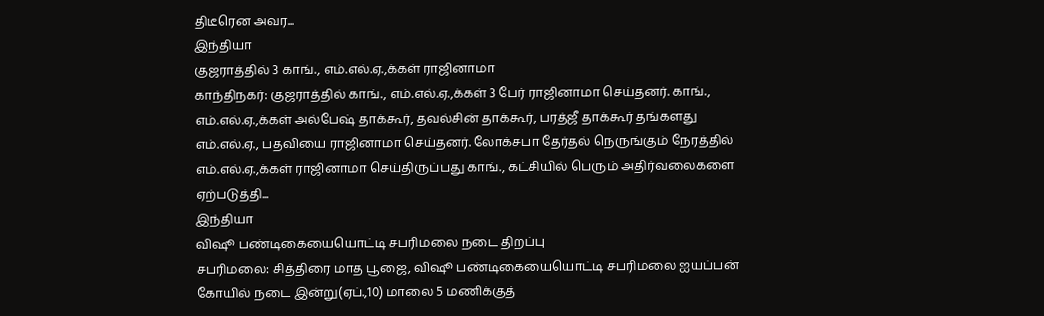திடீரென அவர...
இந்தியா
குஜராத்தில் 3 காங்., எம்.எல்.ஏ.,க்கள் ராஜினாமா
காந்திநகர்: குஜராத்தில் காங்., எம்.எல்.ஏ.,க்கள் 3 பேர் ராஜினாமா செய்தனர். காங்., எம்.எல்.ஏ.,க்கள் அல்பேஷ் தாக்கூர், தவல்சின் தாக்கூர், பரத்ஜீ தாக்கூர் தங்களது எம்.எல்.ஏ., பதவியை ராஜினாமா செய்தனர். லோக்சபா தேர்தல் நெருங்கும் நேரத்தில் எம்.எல்.ஏ.,க்கள் ராஜினாமா செய்திருப்பது காங்., கட்சியில் பெரும் அதிர்வலைகளை ஏற்படுத்தி...
இந்தியா
விஷூ பண்டிகையையொட்டி சபரிமலை நடை திறப்பு
சபரிமலை: சித்திரை மாத பூஜை, விஷூ பண்டிகையையொட்டி சபரிமலை ஐயப்பன் கோயில் நடை இன்று(ஏப்.,10) மாலை 5 மணிக்குத்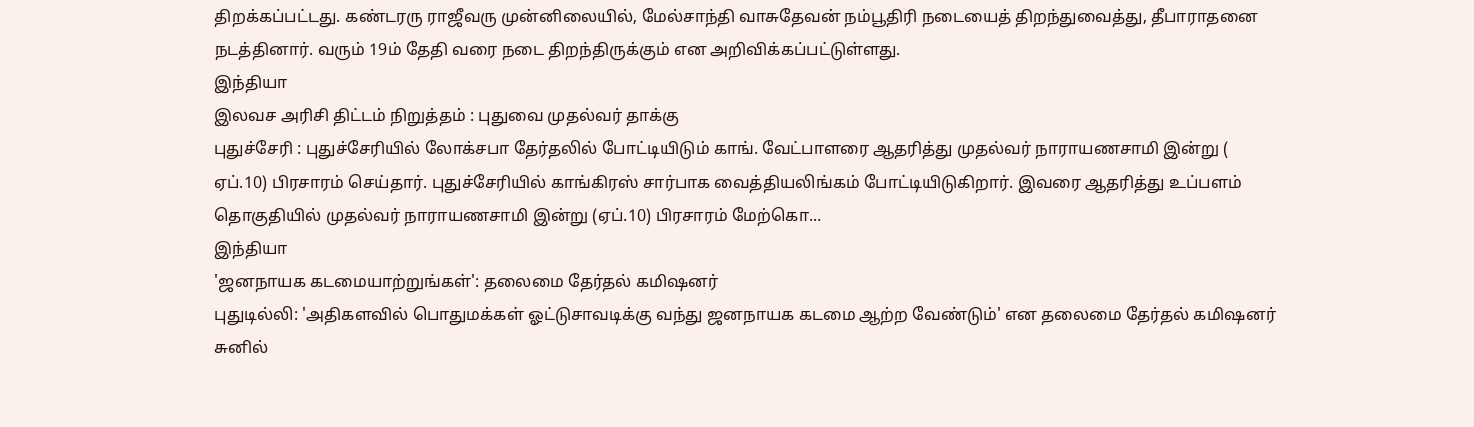திறக்கப்பட்டது. கண்டரரு ராஜீவரு முன்னிலையில், மேல்சாந்தி வாசுதேவன் நம்பூதிரி நடையைத் திறந்துவைத்து, தீபாராதனை நடத்தினார். வரும் 19ம் தேதி வரை நடை திறந்திருக்கும் என அறிவிக்கப்பட்டுள்ளது.
இந்தியா
இலவச அரிசி திட்டம் நிறுத்தம் : புதுவை முதல்வர் தாக்கு
புதுச்சேரி : புதுச்சேரியில் லோக்சபா தேர்தலில் போட்டியிடும் காங். வேட்பாளரை ஆதரித்து முதல்வர் நாராயணசாமி இன்று ( ஏப்.10) பிரசாரம் செய்தார். புதுச்சேரியில் காங்கிரஸ் சார்பாக வைத்தியலிங்கம் போட்டியிடுகிறார். இவரை ஆதரித்து உப்பளம் தொகுதியில் முதல்வர் நாராயணசாமி இன்று (ஏப்.10) பிரசாரம் மேற்கொ...
இந்தியா
'ஜனநாயக கடமையாற்றுங்கள்': தலைமை தேர்தல் கமிஷனர்
புதுடில்லி: 'அதிகளவில் பொதுமக்கள் ஓட்டுசாவடிக்கு வந்து ஜனநாயக கடமை ஆற்ற வேண்டும்' என தலைமை தேர்தல் கமிஷனர் சுனில்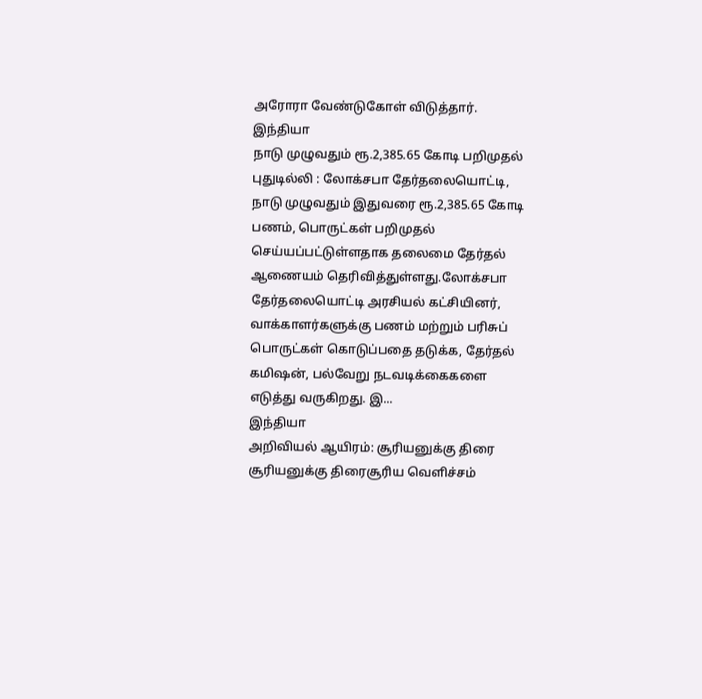அரோரா வேண்டுகோள் விடுத்தார்.
இந்தியா
நாடு முழுவதும் ரூ.2,385.65 கோடி பறிமுதல்
புதுடில்லி : லோக்சபா தேர்தலையொட்டி, நாடு முழுவதும் இதுவரை ரூ.2,385.65 கோடி பணம், பொருட்கள் பறிமுதல் செய்யப்பட்டுள்ளதாக தலைமை தேர்தல் ஆணையம் தெரிவித்துள்ளது.லோக்சபா தேர்தலையொட்டி அரசியல் கட்சியினர், வாக்காளர்களுக்கு பணம் மற்றும் பரிசுப் பொருட்கள் கொடுப்பதை தடுக்க, தேர்தல் கமிஷன், பல்வேறு நடவடிக்கைகளை எடுத்து வருகிறது. இ...
இந்தியா
அறிவியல் ஆயிரம்: சூரியனுக்கு திரை
சூரியனுக்கு திரைசூரிய வெளிச்சம்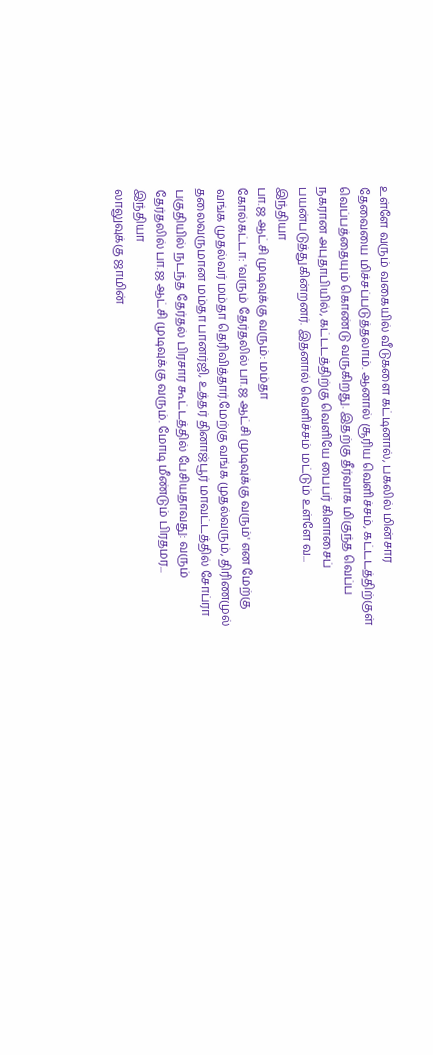உள்ளே வரும் வகையில் வீடுகளை கட்டினால், பகலில் மின்சார தேவையை மிச்சப்படுத்தலாம். ஆனால் சூரிய வெளிச்சம், கட்டடத்திற்குள் வெப்பத்தையும் கொண்டு வருகிறது. இதற்கு தீர்வாக மிகுந்த வெப்ப நகரான அபுதாபியில், கட்டடத்திற்கு வெளியே பைபர் கிளாசைப் பயன்படுத்துகின்றனர். இதனால் வெளிச்சம் மட்டும் உள்ளே வ...
இந்தியா
பா.ஜ ஆட்சி முடிவுக்கு வரும்: மம்தா
கோல்கட்டா: 'வரும் தேர்தலில் பா.ஜ ஆட்சி முடிவுக்கு வரும்' என மேற்கு வங்க முதல்வர் மம்தா தெரிவித்தார்.மேற்கு வங்க முதல்வரும், திரிணமுல் தலைவருமான மம்தா பானர்ஜி, உத்தர் தினாஜ்பூர் மாவட்டத்தில் சோப்ரா பகுதியில் நடந்த தேர்தல் பிரசார கூட்டத்தில் பேசியதாவது: வரும் தேர்தலில் பா.ஜ ஆட்சி முடிவுக்கு வரும். மோடி மீண்டும் பிரதமர...
இந்தியா
லாலுவுக்கு ஜாமின்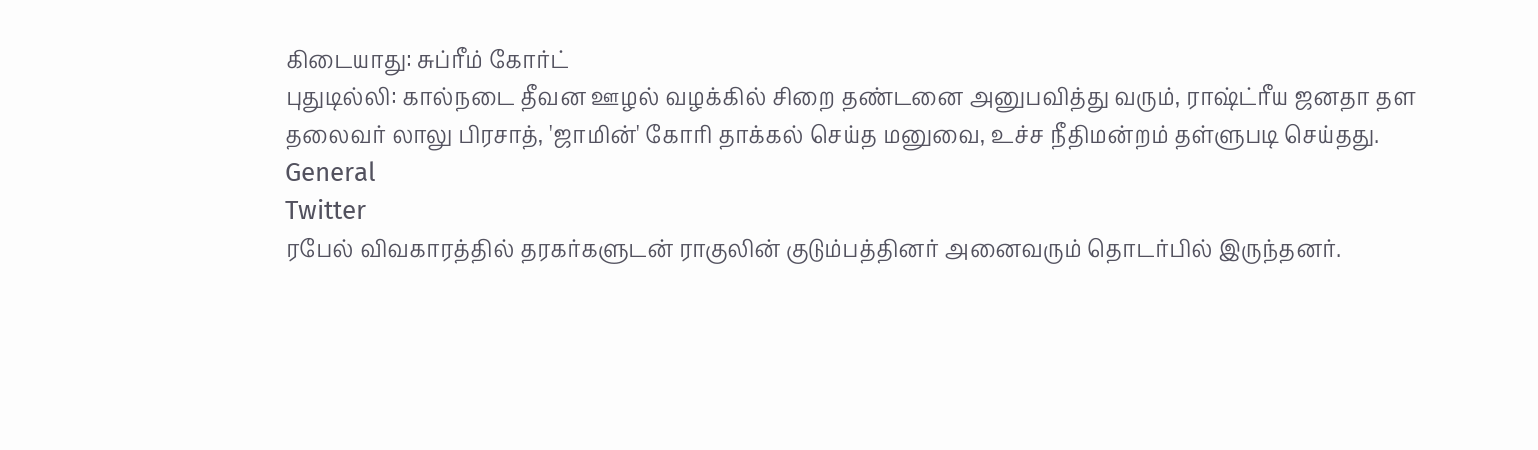கிடையாது: சுப்ரீம் கோர்ட்
புதுடில்லி: கால்நடை தீவன ஊழல் வழக்கில் சிறை தண்டனை அனுபவித்து வரும், ராஷ்ட்ரீய ஜனதா தள தலைவர் லாலு பிரசாத், 'ஜாமின்' கோரி தாக்கல் செய்த மனுவை, உச்ச நீதிமன்றம் தள்ளுபடி செய்தது.
General
Twitter
ரபேல் விவகாரத்தில் தரகர்களுடன் ராகுலின் குடும்பத்தினர் அனைவரும் தொடர்பில் இருந்தனர்.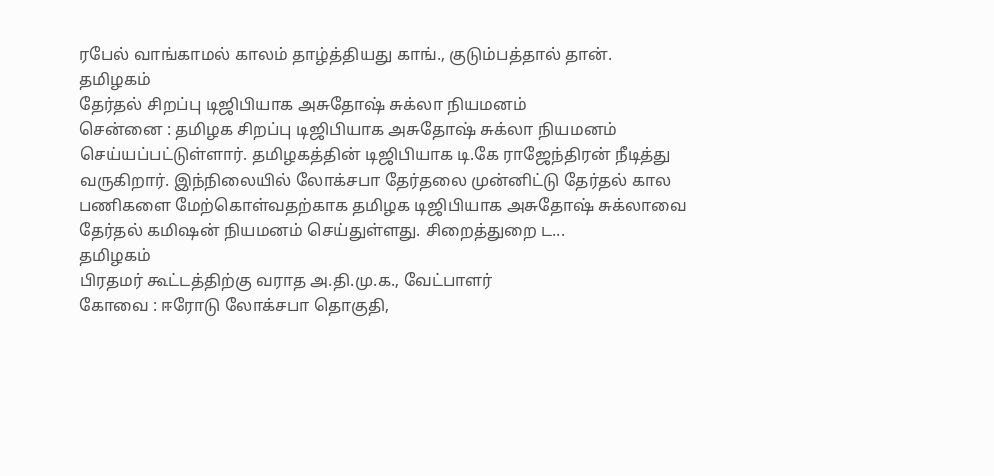ரபேல் வாங்காமல் காலம் தாழ்த்தியது காங்., குடும்பத்தால் தான்.
தமிழகம்
தேர்தல் சிறப்பு டிஜிபியாக அசுதோஷ் சுக்லா நியமனம்
சென்னை : தமிழக சிறப்பு டிஜிபியாக அசுதோஷ் சுக்லா நியமனம் செய்யப்பட்டுள்ளார். தமிழகத்தின் டிஜிபியாக டி.கே ராஜேந்திரன் நீடித்து வருகிறார். இந்நிலையில் லோக்சபா தேர்தலை முன்னிட்டு தேர்தல் கால பணிகளை மேற்கொள்வதற்காக தமிழக டிஜிபியாக அசுதோஷ் சுக்லாவை தேர்தல் கமிஷன் நியமனம் செய்துள்ளது. சிறைத்துறை ட...
தமிழகம்
பிரதமர் கூட்டத்திற்கு வராத அ.தி.மு.க., வேட்பாளர்
கோவை : ஈரோடு லோக்சபா தொகுதி,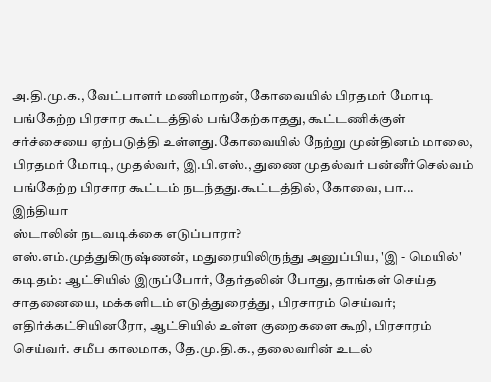அ.தி.மு.க., வேட்பாளர் மணிமாறன், கோவையில் பிரதமர் மோடி பங்கேற்ற பிரசார கூட்டத்தில் பங்கேற்காதது, கூட்டணிக்குள் சர்ச்சையை ஏற்படுத்தி உள்ளது.கோவையில் நேற்று முன்தினம் மாலை, பிரதமர் மோடி, முதல்வர், இ.பி.எஸ்., துணை முதல்வர் பன்னீர்செல்வம் பங்கேற்ற பிரசார கூட்டம் நடந்தது.கூட்டத்தில், கோவை, பா...
இந்தியா
ஸ்டாலின் நடவடிக்கை எடுப்பாரா?
எஸ்.எம்.முத்துகிருஷ்ணன், மதுரையிலிருந்து அனுப்பிய, 'இ - மெயில்' கடிதம்: ஆட்சியில் இருப்போர், தேர்தலின் போது, தாங்கள் செய்த சாதனையை, மக்களிடம் எடுத்துரைத்து, பிரசாரம் செய்வர்; எதிர்க்கட்சியினரோ, ஆட்சியில் உள்ள குறைகளை கூறி, பிரசாரம் செய்வர். சமீப காலமாக, தே.மு.தி.க., தலைவரின் உடல்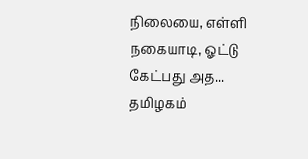நிலையை, எள்ளி நகையாடி, ஓட்டு கேட்பது அத...
தமிழகம்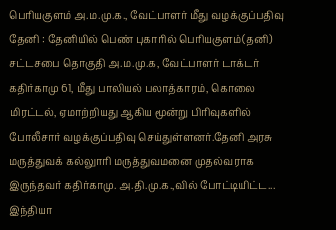பெரியகுளம் அ.ம.மு.க., வேட்பாளர் மீது வழக்குப்பதிவு
தேனி : தேனியில் பெண் புகாரில் பெரியகுளம்(தனி) சட்டசபை தொகுதி அ.ம.மு.க, வேட்பாளர் டாக்டர் கதிர்காமு 61, மீது பாலியல் பலாத்காரம், கொலை மிரட்டல், ஏமாற்றியது ஆகிய மூன்று பிரிவுகளில் போலீசார் வழக்குப்பதிவு செய்துள்ளனர்.தேனி அரசு மருத்துவக் கல்லுாரி மருத்துவமனை முதல்வராக இருந்தவர் கதிர்காமு. அ.தி.மு.க.,வில் போட்டியிட்ட...
இந்தியா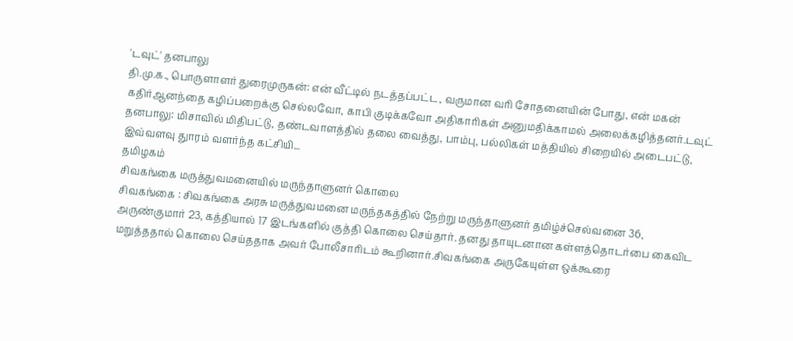'டவுட்' தனபாலு
தி.மு.க., பொருளாளர் துரைமுருகன்: என் வீட்டில் நடத்தப்பட்ட, வருமான வரி சோதனையின் போது, என் மகன் கதிர்ஆனந்தை கழிப்பறைக்கு செல்லவோ, காபி குடிக்கவோ அதிகாரிகள் அனுமதிக்காமல் அலைக்கழித்தனர்.டவுட் தனபாலு: மிசாவில் மிதிபட்டு, தண்டவாளத்தில் தலை வைத்து, பாம்பு, பல்லிகள் மத்தியில் சிறையில் அடைபட்டு, இவ்வளவு துாரம் வளர்ந்த கட்சியி...
தமிழகம்
சிவகங்கை மருத்துவமனையில் மருந்தாளுனர் கொலை
சிவகங்கை : சிவகங்கை அரசு மருத்துவமனை மருந்தகத்தில் நேற்று மருந்தாளுனர் தமிழ்ச்செல்வனை 36, அருண்குமார் 23, கத்தியால் 17 இடங்களில் குத்தி கொலை செய்தார். தனது தாயுடனான கள்ளத்தொடர்பை கைவிட மறுத்ததால் கொலை செய்ததாக அவர் போலீசாரிடம் கூறினார்.சிவகங்கை அருகேயுள்ள ஒக்கூரை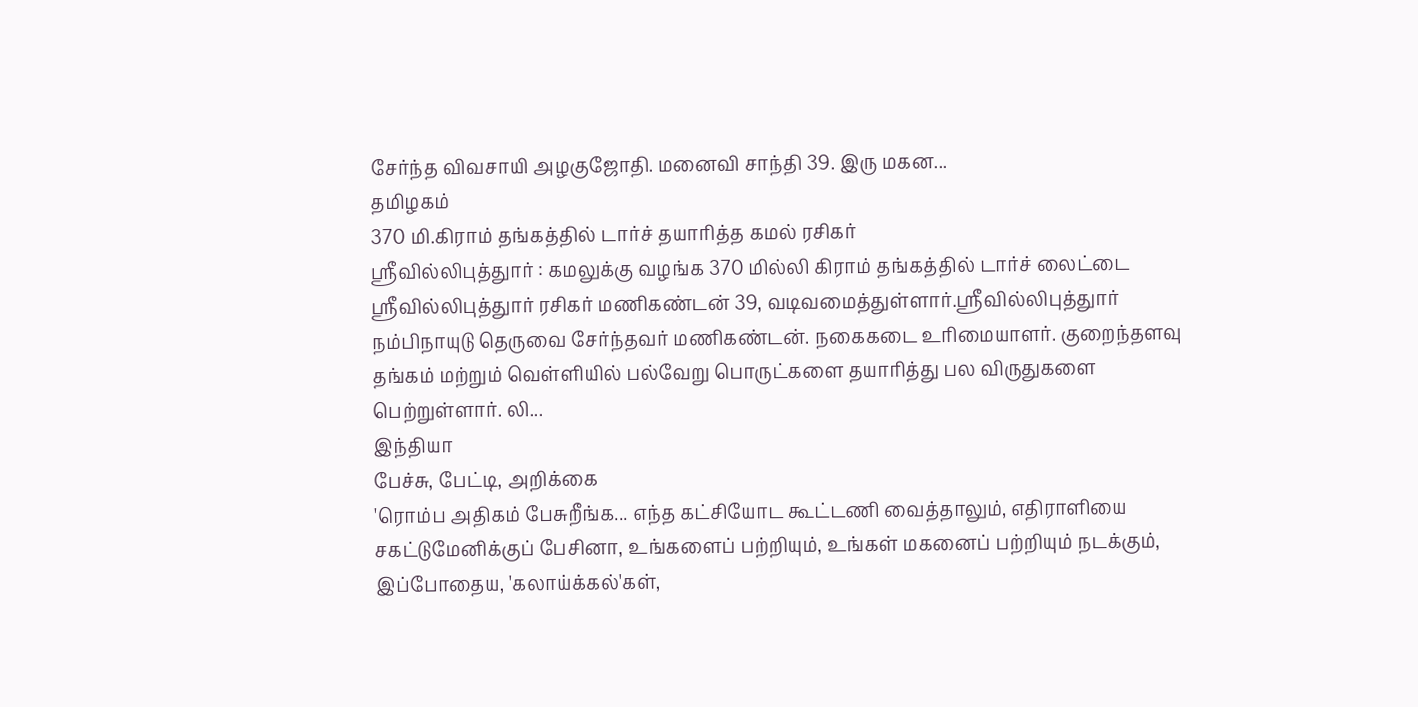சேர்ந்த விவசாயி அழகுஜோதி. மனைவி சாந்தி 39. இரு மகன...
தமிழகம்
370 மி.கிராம் தங்கத்தில் டார்ச் தயாரித்த கமல் ரசிகர்
ஸ்ரீவில்லிபுத்துார் : கமலுக்கு வழங்க 370 மில்லி கிராம் தங்கத்தில் டார்ச் லைட்டை ஸ்ரீவில்லிபுத்துார் ரசிகர் மணிகண்டன் 39, வடிவமைத்துள்ளார்.ஸ்ரீவில்லிபுத்துார் நம்பிநாயுடு தெருவை சேர்ந்தவர் மணிகண்டன். நகைகடை உரிமையாளர். குறைந்தளவு தங்கம் மற்றும் வெள்ளியில் பல்வேறு பொருட்களை தயாரித்து பல விருதுகளை பெற்றுள்ளார். லி...
இந்தியா
பேச்சு, பேட்டி, அறிக்கை
'ரொம்ப அதிகம் பேசுறீங்க... எந்த கட்சியோட கூட்டணி வைத்தாலும், எதிராளியை சகட்டுமேனிக்குப் பேசினா, உங்களைப் பற்றியும், உங்கள் மகனைப் பற்றியும் நடக்கும், இப்போதைய, 'கலாய்க்கல்'கள்,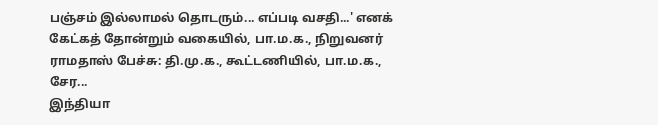பஞ்சம் இல்லாமல் தொடரும்... எப்படி வசதி...' எனக் கேட்கத் தோன்றும் வகையில், பா.ம.க., நிறுவனர் ராமதாஸ் பேச்சு: தி.மு.க., கூட்டணியில், பா.ம.க., சேர...
இந்தியா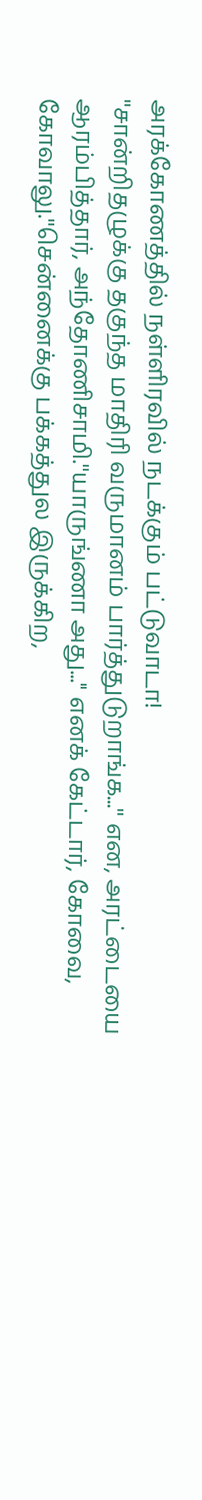அரக்கோணத்தில் நள்ளிரவில் நடக்கும் பட்டுவாடா!
''சான்றிதழுக்கு தகுந்த மாதிரி வருமானம் பார்த்துடுறாங்க...'' என, அரட்டையை ஆரம்பித்தார், அந்தோணிசாமி.''யாருங்ணா அது...'' எனக் கேட்டார், கோவை, கோவாலு.''சென்னைக்கு பக்கத்துல இருக்கிற,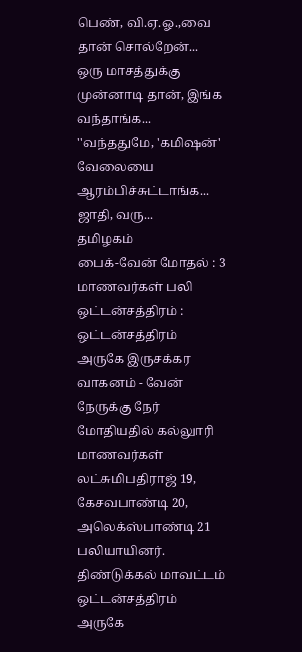பெண், வி.ஏ.ஓ.,வை தான் சொல்றேன்... ஒரு மாசத்துக்கு முன்னாடி தான், இங்க வந்தாங்க... ''வந்ததுமே, 'கமிஷன்' வேலையை ஆரம்பிச்சுட்டாங்க... ஜாதி, வரு...
தமிழகம்
பைக்-வேன் மோதல் : 3 மாணவர்கள் பலி
ஒட்டன்சத்திரம் : ஒட்டன்சத்திரம் அருகே இருசக்கர வாகனம் - வேன் நேருக்கு நேர் மோதியதில் கல்லுாரி மாணவர்கள் லட்சுமிபதிராஜ் 19, கேசவபாண்டி 20, அலெக்ஸ்பாண்டி 21 பலியாயினர். திண்டுக்கல் மாவட்டம் ஒட்டன்சத்திரம் அருகே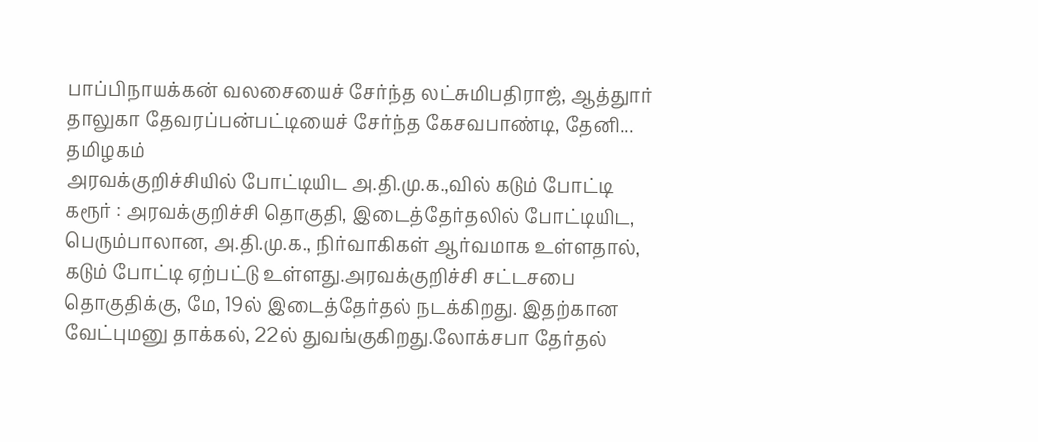பாப்பிநாயக்கன் வலசையைச் சேர்ந்த லட்சுமிபதிராஜ், ஆத்துார் தாலுகா தேவரப்பன்பட்டியைச் சேர்ந்த கேசவபாண்டி, தேனி...
தமிழகம்
அரவக்குறிச்சியில் போட்டியிட அ.தி.மு.க.,வில் கடும் போட்டி
கரூர் : அரவக்குறிச்சி தொகுதி, இடைத்தேர்தலில் போட்டியிட, பெரும்பாலான, அ.தி.மு.க., நிர்வாகிகள் ஆர்வமாக உள்ளதால், கடும் போட்டி ஏற்பட்டு உள்ளது.அரவக்குறிச்சி சட்டசபை தொகுதிக்கு, மே, 19ல் இடைத்தேர்தல் நடக்கிறது. இதற்கான வேட்புமனு தாக்கல், 22ல் துவங்குகிறது.லோக்சபா தேர்தல்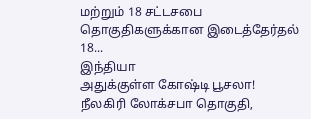மற்றும் 18 சட்டசபை தொகுதிகளுக்கான இடைத்தேர்தல் 18...
இந்தியா
அதுக்குள்ள கோஷ்டி பூசலா!
நீலகிரி லோக்சபா தொகுதி,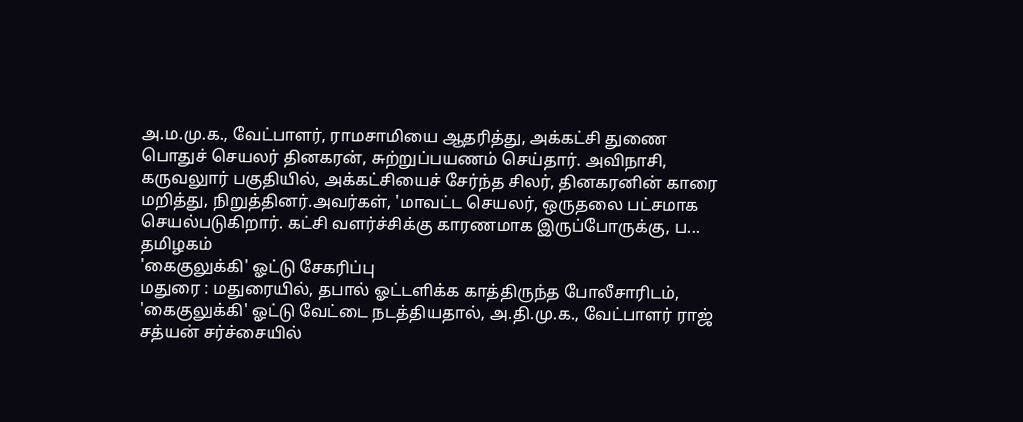அ.ம.மு.க., வேட்பாளர், ராமசாமியை ஆதரித்து, அக்கட்சி துணை பொதுச் செயலர் தினகரன், சுற்றுப்பயணம் செய்தார். அவிநாசி, கருவலுார் பகுதியில், அக்கட்சியைச் சேர்ந்த சிலர், தினகரனின் காரை மறித்து, நிறுத்தினர்.அவர்கள், 'மாவட்ட செயலர், ஒருதலை பட்சமாக செயல்படுகிறார். கட்சி வளர்ச்சிக்கு காரணமாக இருப்போருக்கு, ப...
தமிழகம்
'கைகுலுக்கி' ஓட்டு சேகரிப்பு
மதுரை : மதுரையில், தபால் ஓட்டளிக்க காத்திருந்த போலீசாரிடம், 'கைகுலுக்கி' ஓட்டு வேட்டை நடத்தியதால், அ.தி.மு.க., வேட்பாளர் ராஜ் சத்யன் சர்ச்சையில்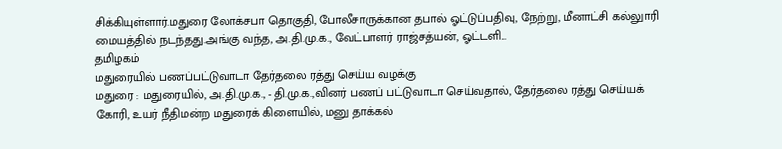சிக்கியுள்ளார்.மதுரை லோக்சபா தொகுதி, போலீசாருக்கான தபால் ஓட்டுப்பதிவு, நேற்று, மீனாட்சி கல்லுாரி மையத்தில் நடந்தது.அங்கு வந்த, அ.தி.மு.க., வேட்பாளர் ராஜ்சத்யன், ஓட்டளி...
தமிழகம்
மதுரையில் பணப்பட்டுவாடா தேர்தலை ரத்து செய்ய வழக்கு
மதுரை : மதுரையில், அ.தி.மு.க., - தி.மு.க.,வினர் பணப் பட்டுவாடா செய்வதால், தேர்தலை ரத்து செய்யக் கோரி, உயர் நீதிமன்ற மதுரைக் கிளையில், மனு தாக்கல்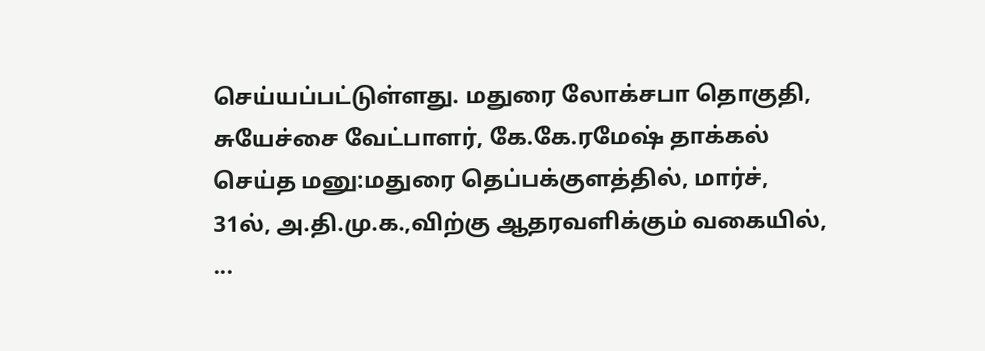செய்யப்பட்டுள்ளது. மதுரை லோக்சபா தொகுதி, சுயேச்சை வேட்பாளர், கே.கே.ரமேஷ் தாக்கல் செய்த மனு:மதுரை தெப்பக்குளத்தில், மார்ச், 31ல், அ.தி.மு.க.,விற்கு ஆதரவளிக்கும் வகையில், ...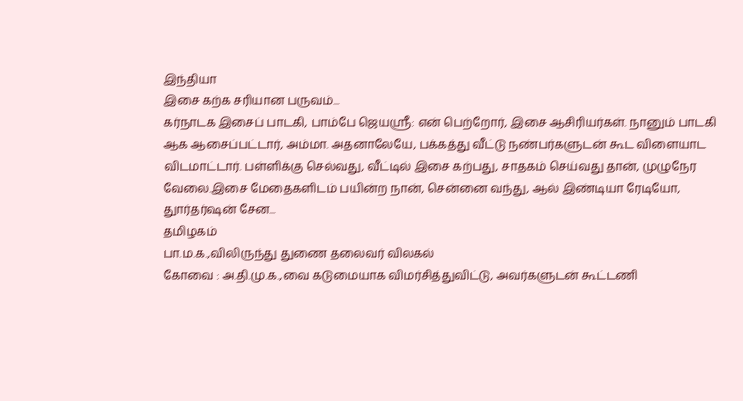இந்தியா
இசை கற்க சரியான பருவம்...
கர்நாடக இசைப் பாடகி, பாம்பே ஜெயஸ்ரீ: என் பெற்றோர், இசை ஆசிரியர்கள். நானும் பாடகி ஆக ஆசைப்பட்டார், அம்மா. அதனாலேயே, பக்கத்து வீட்டு நண்பர்களுடன் கூட விளையாட விடமாட்டார். பள்ளிக்கு செல்வது, வீட்டில் இசை கற்பது, சாதகம் செய்வது தான், முழுநேர வேலை.இசை மேதைகளிடம் பயின்ற நான், சென்னை வந்து, ஆல் இண்டியா ரேடியோ, துார்தர்ஷன் சேன...
தமிழகம்
பா.ம.க.,விலிருந்து துணை தலைவர் விலகல்
கோவை : அ.தி.மு.க.,வை கடுமையாக விமர்சித்துவிட்டு, அவர்களுடன் கூட்டணி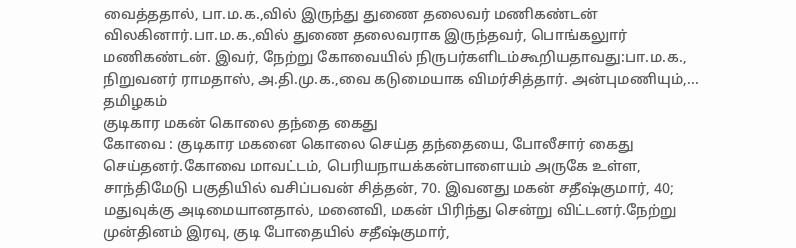வைத்ததால், பா.ம.க.,வில் இருந்து துணை தலைவர் மணிகண்டன் விலகினார்.பா.ம.க.,வில் துணை தலைவராக இருந்தவர், பொங்கலுார் மணிகண்டன். இவர், நேற்று கோவையில் நிருபர்களிடம்கூறியதாவது:பா.ம.க., நிறுவனர் ராமதாஸ், அ.தி.மு.க.,வை கடுமையாக விமர்சித்தார். அன்புமணியும்,...
தமிழகம்
குடிகார மகன் கொலை தந்தை கைது
கோவை : குடிகார மகனை கொலை செய்த தந்தையை, போலீசார் கைது செய்தனர்.கோவை மாவட்டம், பெரியநாயக்கன்பாளையம் அருகே உள்ள, சாந்திமேடு பகுதியில் வசிப்பவன் சித்தன், 70. இவனது மகன் சதீஷ்குமார், 40; மதுவுக்கு அடிமையானதால், மனைவி, மகன் பிரிந்து சென்று விட்டனர்.நேற்று முன்தினம் இரவு, குடி போதையில் சதீஷ்குமார்,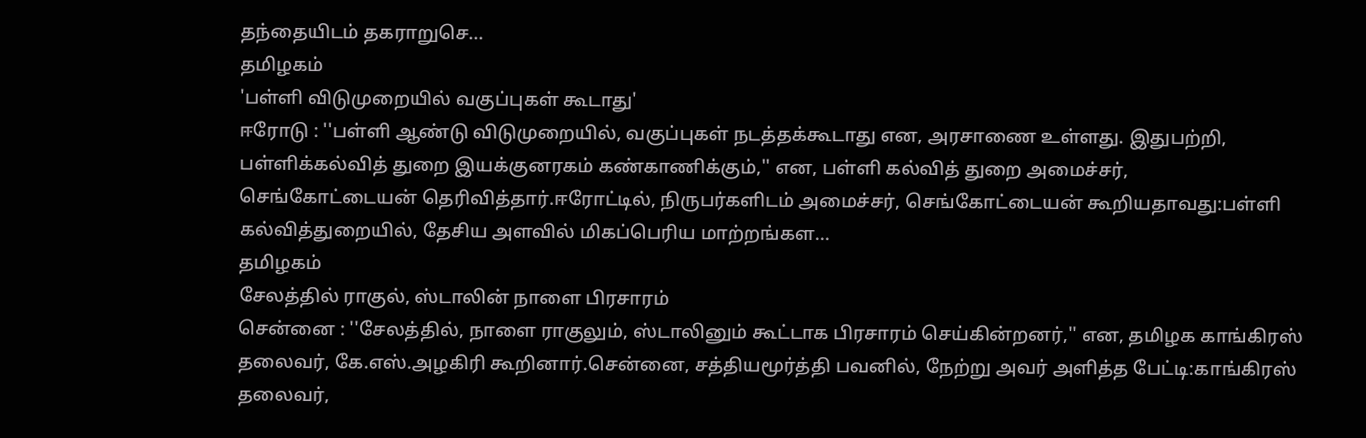தந்தையிடம் தகராறுசெ...
தமிழகம்
'பள்ளி விடுமுறையில் வகுப்புகள் கூடாது'
ஈரோடு : ''பள்ளி ஆண்டு விடுமுறையில், வகுப்புகள் நடத்தக்கூடாது என, அரசாணை உள்ளது. இதுபற்றி, பள்ளிக்கல்வித் துறை இயக்குனரகம் கண்காணிக்கும்,'' என, பள்ளி கல்வித் துறை அமைச்சர், செங்கோட்டையன் தெரிவித்தார்.ஈரோட்டில், நிருபர்களிடம் அமைச்சர், செங்கோட்டையன் கூறியதாவது:பள்ளி கல்வித்துறையில், தேசிய அளவில் மிகப்பெரிய மாற்றங்கள...
தமிழகம்
சேலத்தில் ராகுல், ஸ்டாலின் நாளை பிரசாரம்
சென்னை : ''சேலத்தில், நாளை ராகுலும், ஸ்டாலினும் கூட்டாக பிரசாரம் செய்கின்றனர்,'' என, தமிழக காங்கிரஸ் தலைவர், கே.எஸ்.அழகிரி கூறினார்.சென்னை, சத்தியமூர்த்தி பவனில், நேற்று அவர் அளித்த பேட்டி:காங்கிரஸ் தலைவர்,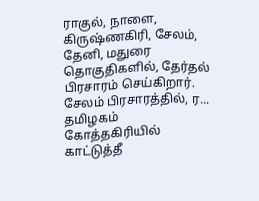ராகுல், நாளை, கிருஷ்ணகிரி, சேலம், தேனி, மதுரை தொகுதிகளில், தேர்தல் பிரசாரம் செய்கிறார். சேலம் பிரசாரத்தில், ர...
தமிழகம்
கோத்தகிரியில் காட்டுத்தீ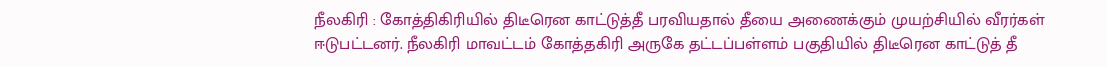நீலகிரி : கோத்திகிரியில் திடீரென காட்டுத்தீ பரவியதால் தீயை அணைக்கும் முயற்சியில் வீரர்கள் ஈடுபட்டனர். நீலகிரி மாவட்டம் கோத்தகிரி அருகே தட்டப்பள்ளம் பகுதியில் திடீரென காட்டுத் தீ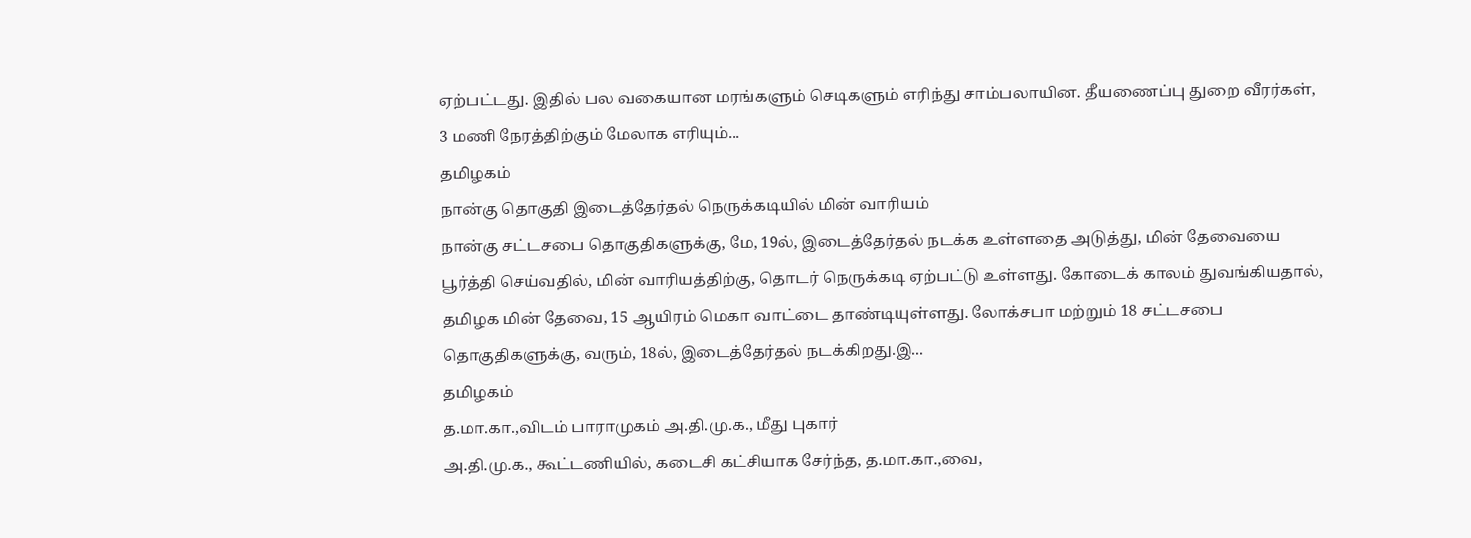ஏற்பட்டது. இதில் பல வகையான மரங்களும் செடிகளும் எரிந்து சாம்பலாயின. தீயணைப்பு துறை வீரர்கள், 3 மணி நேரத்திற்கும் மேலாக எரியும்...
தமிழகம்
நான்கு தொகுதி இடைத்தேர்தல் நெருக்கடியில் மின் வாரியம்
நான்கு சட்டசபை தொகுதிகளுக்கு, மே, 19ல், இடைத்தேர்தல் நடக்க உள்ளதை அடுத்து, மின் தேவையை பூர்த்தி செய்வதில், மின் வாரியத்திற்கு, தொடர் நெருக்கடி ஏற்பட்டு உள்ளது. கோடைக் காலம் துவங்கியதால், தமிழக மின் தேவை, 15 ஆயிரம் மெகா வாட்டை தாண்டியுள்ளது. லோக்சபா மற்றும் 18 சட்டசபை தொகுதிகளுக்கு, வரும், 18ல், இடைத்தேர்தல் நடக்கிறது.இ...
தமிழகம்
த.மா.கா.,விடம் பாராமுகம் அ.தி.மு.க., மீது புகார்
அ.தி.மு.க., கூட்டணியில், கடைசி கட்சியாக சேர்ந்த, த.மா.கா.,வை,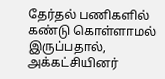தேர்தல் பணிகளில் கண்டு கொள்ளாமல் இருப்பதால், அக்கட்சியினர்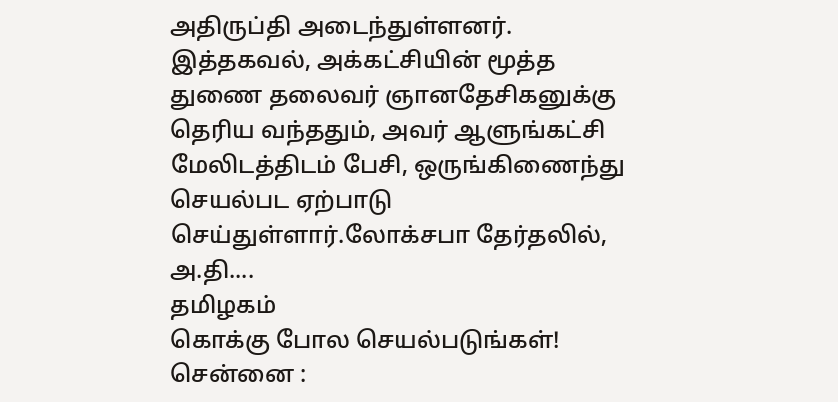அதிருப்தி அடைந்துள்ளனர். இத்தகவல், அக்கட்சியின் மூத்த துணை தலைவர் ஞானதேசிகனுக்கு தெரிய வந்ததும், அவர் ஆளுங்கட்சி மேலிடத்திடம் பேசி, ஒருங்கிணைந்து செயல்பட ஏற்பாடு செய்துள்ளார்.லோக்சபா தேர்தலில், அ.தி....
தமிழகம்
கொக்கு போல செயல்படுங்கள்!
சென்னை :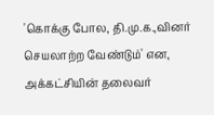'கொக்கு போல, தி.மு.க.,வினர் செயலாற்ற வேண்டும்' என, அக்கட்சியின் தலைவர்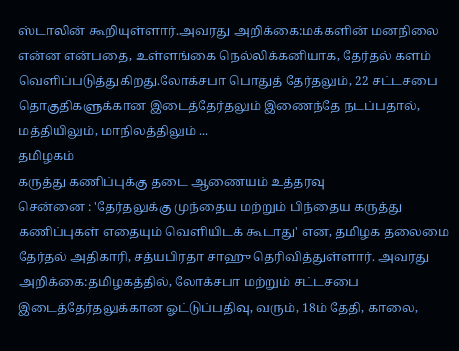ஸ்டாலின் கூறியுள்ளார்.அவரது அறிக்கை:மக்களின் மனநிலை என்ன என்பதை, உள்ளங்கை நெல்லிக்கனியாக, தேர்தல் களம் வெளிப்படுத்துகிறது.லோக்சபா பொதுத் தேர்தலும், 22 சட்டசபை தொகுதிகளுக்கான இடைத்தேர்தலும் இணைந்தே நடப்பதால், மத்தியிலும், மாநிலத்திலும் ...
தமிழகம்
கருத்து கணிப்புக்கு தடை ஆணையம் உத்தரவு
சென்னை : 'தேர்தலுக்கு முந்தைய மற்றும் பிந்தைய கருத்து கணிப்புகள் எதையும் வெளியிடக் கூடாது' என, தமிழக தலைமை தேர்தல் அதிகாரி, சத்யபிரதா சாஹு தெரிவித்துள்ளார். அவரது அறிக்கை:தமிழகத்தில், லோக்சபா மற்றும் சட்டசபை இடைத்தேர்தலுக்கான ஓட்டுப்பதிவு, வரும், 18ம் தேதி, காலை,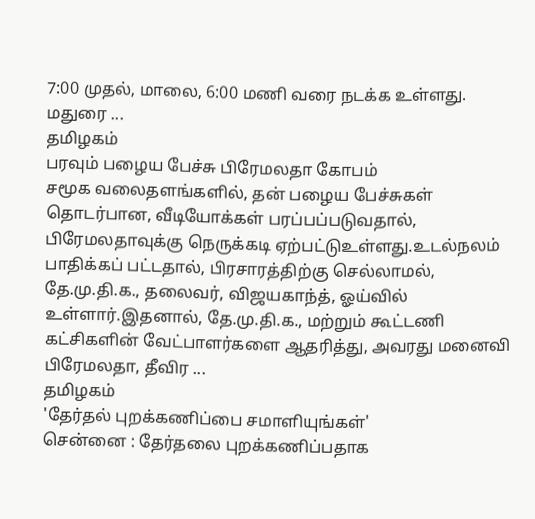7:00 முதல், மாலை, 6:00 மணி வரை நடக்க உள்ளது. மதுரை ...
தமிழகம்
பரவும் பழைய பேச்சு பிரேமலதா கோபம்
சமூக வலைதளங்களில், தன் பழைய பேச்சுகள் தொடர்பான, வீடியோக்கள் பரப்பப்படுவதால், பிரேமலதாவுக்கு நெருக்கடி ஏற்பட்டுஉள்ளது.உடல்நலம் பாதிக்கப் பட்டதால், பிரசாரத்திற்கு செல்லாமல், தே.மு.தி.க., தலைவர், விஜயகாந்த், ஓய்வில் உள்ளார்.இதனால், தே.மு.தி.க., மற்றும் கூட்டணி கட்சிகளின் வேட்பாளர்களை ஆதரித்து, அவரது மனைவி பிரேமலதா, தீவிர ...
தமிழகம்
'தேர்தல் புறக்கணிப்பை சமாளியுங்கள்'
சென்னை : தேர்தலை புறக்கணிப்பதாக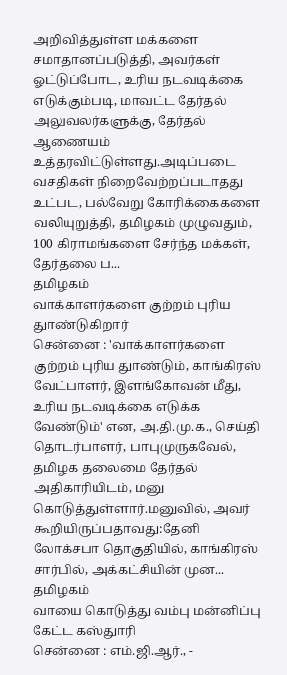அறிவித்துள்ள மக்களை சமாதானப்படுத்தி, அவர்கள் ஓட்டுப்போட, உரிய நடவடிக்கை எடுக்கும்படி, மாவட்ட தேர்தல் அலுவலர்களுக்கு, தேர்தல் ஆணையம் உத்தரவிட்டுள்ளது.அடிப்படை வசதிகள் நிறைவேற்றப்படாதது உட்பட, பல்வேறு கோரிக்கைகளை வலியுறுத்தி, தமிழகம் முழுவதும், 100 கிராமங்களை சேர்ந்த மக்கள், தேர்தலை ப...
தமிழகம்
வாக்காளர்களை குற்றம் புரிய துாண்டுகிறார்
சென்னை : 'வாக்காளர்களை குற்றம் புரிய துாண்டும், காங்கிரஸ் வேட்பாளர், இளங்கோவன் மீது, உரிய நடவடிக்கை எடுக்க வேண்டும்' என, அ.தி.மு.க., செய்தி தொடர்பாளர், பாபுமுருகவேல், தமிழக தலைமை தேர்தல் அதிகாரியிடம், மனு கொடுத்துள்ளார்.மனுவில், அவர் கூறியிருப்பதாவது:தேனி லோக்சபா தொகுதியில், காங்கிரஸ் சார்பில், அக்கட்சியின் முன...
தமிழகம்
வாயை கொடுத்து வம்பு மன்னிப்பு கேட்ட கஸ்துாரி
சென்னை : எம்.ஜி.ஆர்., -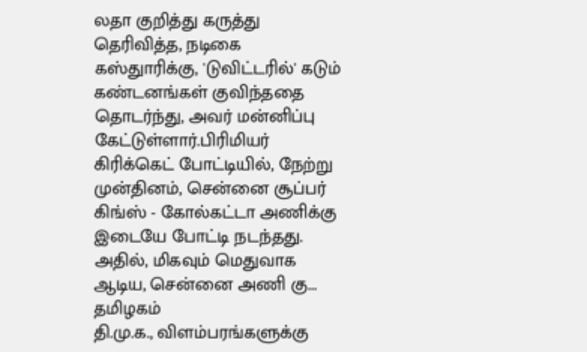லதா குறித்து கருத்து தெரிவித்த, நடிகை கஸ்துாரிக்கு, 'டுவிட்டரில்' கடும் கண்டனங்கள் குவிந்ததை தொடர்ந்து, அவர் மன்னிப்பு கேட்டுள்ளார்.பிரிமியர் கிரிக்கெட் போட்டியில், நேற்று முன்தினம், சென்னை சூப்பர் கிங்ஸ் - கோல்கட்டா அணிக்கு இடையே போட்டி நடந்தது. அதில், மிகவும் மெதுவாக ஆடிய, சென்னை அணி கு...
தமிழகம்
தி.மு.க., விளம்பரங்களுக்கு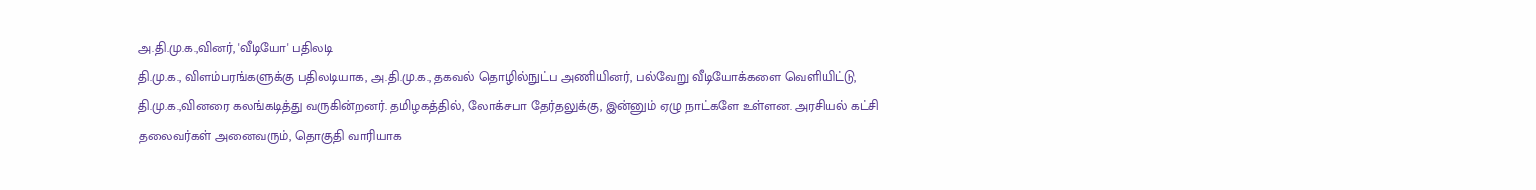அ.தி.மு.க.,வினர், 'வீடியோ' பதிலடி
தி.மு.க., விளம்பரங்களுக்கு பதிலடியாக, அ.தி.மு.க., தகவல் தொழில்நுட்ப அணியினர், பல்வேறு வீடியோக்களை வெளியிட்டு, தி.மு.க.,வினரை கலங்கடித்து வருகின்றனர். தமிழகத்தில், லோக்சபா தேர்தலுக்கு, இன்னும் ஏழு நாட்களே உள்ளன. அரசியல் கட்சி தலைவர்கள் அனைவரும், தொகுதி வாரியாக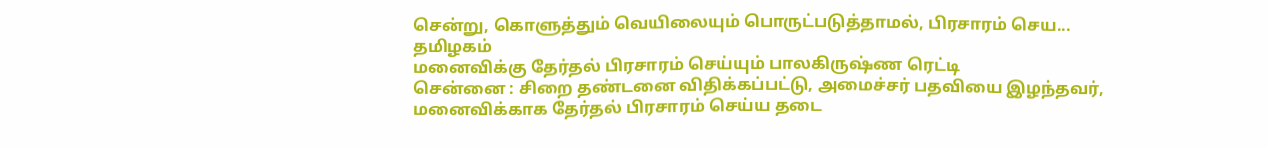சென்று, கொளுத்தும் வெயிலையும் பொருட்படுத்தாமல், பிரசாரம் செய...
தமிழகம்
மனைவிக்கு தேர்தல் பிரசாரம் செய்யும் பாலகிருஷ்ண ரெட்டி
சென்னை : சிறை தண்டனை விதிக்கப்பட்டு, அமைச்சர் பதவியை இழந்தவர், மனைவிக்காக தேர்தல் பிரசாரம் செய்ய தடை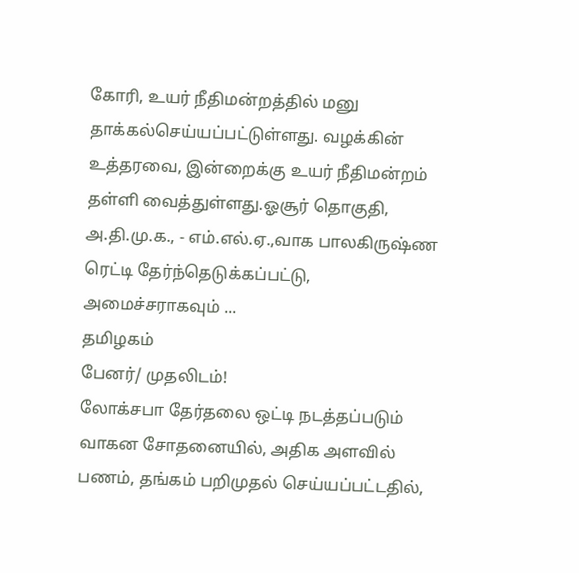கோரி, உயர் நீதிமன்றத்தில் மனு தாக்கல்செய்யப்பட்டுள்ளது. வழக்கின் உத்தரவை, இன்றைக்கு உயர் நீதிமன்றம் தள்ளி வைத்துள்ளது.ஓசூர் தொகுதி, அ.தி.மு.க., - எம்.எல்.ஏ.,வாக பாலகிருஷ்ண ரெட்டி தேர்ந்தெடுக்கப்பட்டு, அமைச்சராகவும் ...
தமிழகம்
பேனர்/ முதலிடம்!
லோக்சபா தேர்தலை ஒட்டி நடத்தப்படும் வாகன சோதனையில், அதிக அளவில் பணம், தங்கம் பறிமுதல் செய்யப்பட்டதில்,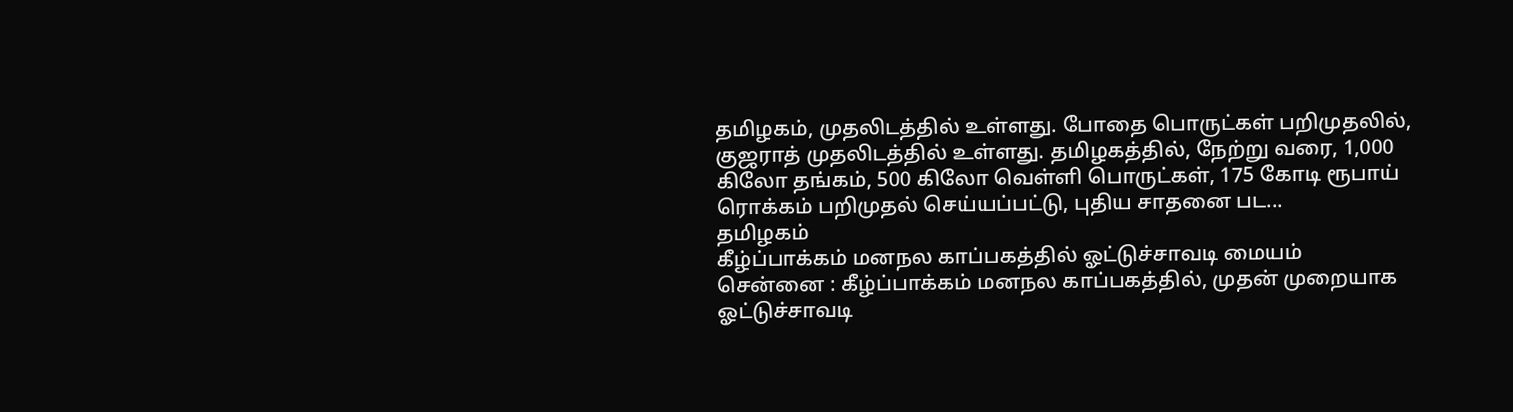தமிழகம், முதலிடத்தில் உள்ளது. போதை பொருட்கள் பறிமுதலில், குஜராத் முதலிடத்தில் உள்ளது. தமிழகத்தில், நேற்று வரை, 1,000 கிலோ தங்கம், 500 கிலோ வெள்ளி பொருட்கள், 175 கோடி ரூபாய் ரொக்கம் பறிமுதல் செய்யப்பட்டு, புதிய சாதனை பட...
தமிழகம்
கீழ்ப்பாக்கம் மனநல காப்பகத்தில் ஓட்டுச்சாவடி மையம்
சென்னை : கீழ்ப்பாக்கம் மனநல காப்பகத்தில், முதன் முறையாக ஓட்டுச்சாவடி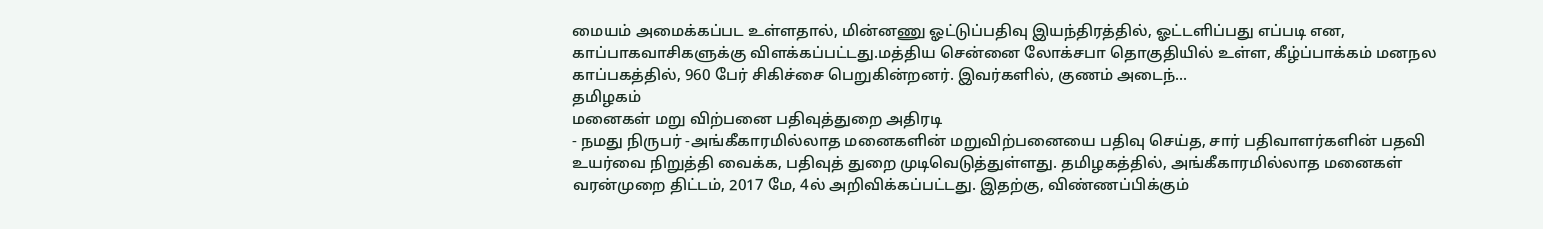மையம் அமைக்கப்பட உள்ளதால், மின்னணு ஓட்டுப்பதிவு இயந்திரத்தில், ஓட்டளிப்பது எப்படி என, காப்பாகவாசிகளுக்கு விளக்கப்பட்டது.மத்திய சென்னை லோக்சபா தொகுதியில் உள்ள, கீழ்ப்பாக்கம் மனநல காப்பகத்தில், 960 பேர் சிகிச்சை பெறுகின்றனர். இவர்களில், குணம் அடைந்...
தமிழகம்
மனைகள் மறு விற்பனை பதிவுத்துறை அதிரடி
- நமது நிருபர் -அங்கீகாரமில்லாத மனைகளின் மறுவிற்பனையை பதிவு செய்த, சார் பதிவாளர்களின் பதவி உயர்வை நிறுத்தி வைக்க, பதிவுத் துறை முடிவெடுத்துள்ளது. தமிழகத்தில், அங்கீகாரமில்லாத மனைகள் வரன்முறை திட்டம், 2017 மே, 4ல் அறிவிக்கப்பட்டது. இதற்கு, விண்ணப்பிக்கும்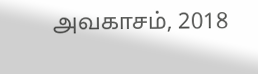அவகாசம், 2018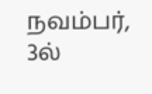நவம்பர், 3ல்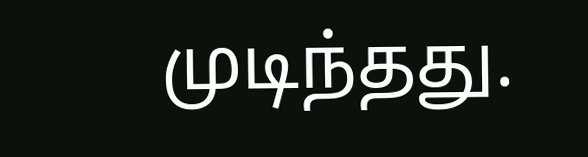முடிந்தது.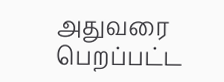அதுவரை பெறப்பட்ட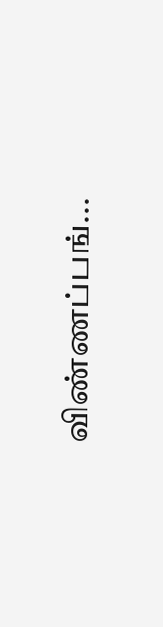விண்ணப்பங்...